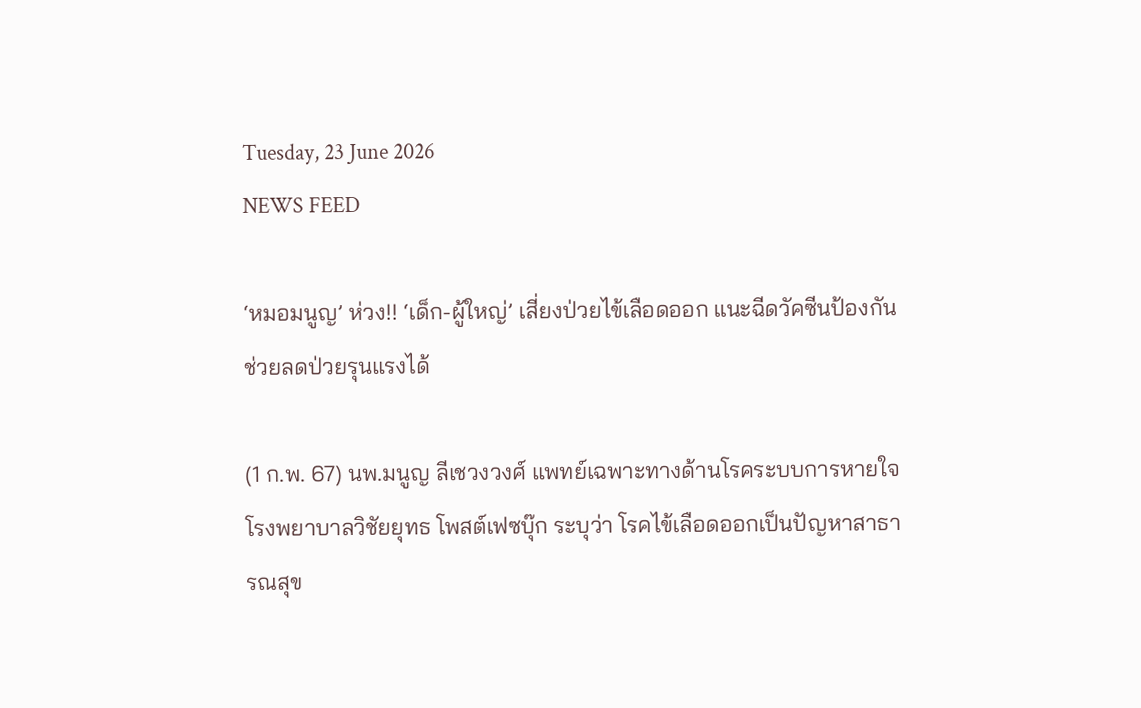Tuesday, 23 June 2026
NEWS FEED

‘หมอมนูญ’ ห่วง!! ‘เด็ก-ผู้ใหญ่’ เสี่ยงป่วยไข้เลือดออก แนะฉีดวัคซีนป้องกัน ช่วยลดป่วยรุนแรงได้

(1 ก.พ. 67) นพ.มนูญ ลีเชวงวงศ์ แพทย์เฉพาะทางด้านโรคระบบการหายใจ โรงพยาบาลวิชัยยุทธ โพสต์เฟซบุ๊ก ระบุว่า โรคไข้เลือดออกเป็นปัญหาสาธารณสุข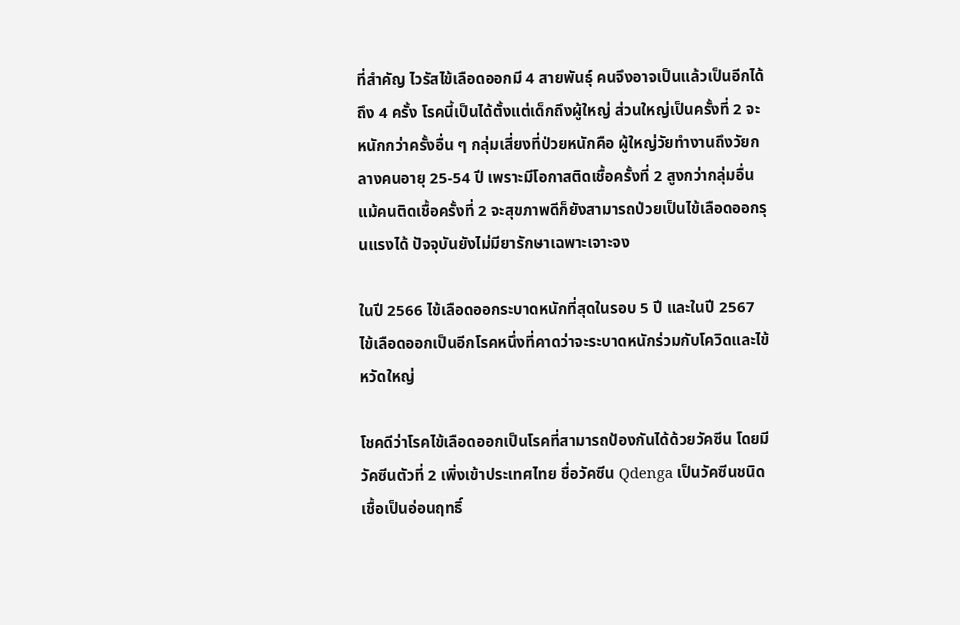ที่สำคัญ ไวรัสไข้เลือดออกมี 4 สายพันธุ์ คนจึงอาจเป็นแล้วเป็นอีกได้ถึง 4 ครั้ง โรคนี้เป็นได้ตั้งแต่เด็กถึงผู้ใหญ่ ส่วนใหญ่เป็นครั้งที่ 2 จะหนักกว่าครั้งอื่น ๆ กลุ่มเสี่ยงที่ป่วยหนักคือ ผู้ใหญ่วัยทำงานถึงวัยกลางคนอายุ 25-54 ปี เพราะมีโอกาสติดเชื้อครั้งที่ 2 สูงกว่ากลุ่มอื่น แม้คนติดเชื้อครั้งที่ 2 จะสุขภาพดีก็ยังสามารถป่วยเป็นไข้เลือดออกรุนแรงได้ ปัจจุบันยังไม่มียารักษาเฉพาะเจาะจง

ในปี 2566 ไข้เลือดออกระบาดหนักที่สุดในรอบ 5 ปี และในปี 2567 ไข้เลือดออกเป็นอีกโรคหนึ่งที่คาดว่าจะระบาดหนักร่วมกับโควิดและไข้หวัดใหญ่

โชคดีว่าโรคไข้เลือดออกเป็นโรคที่สามารถป้องกันได้ด้วยวัคซีน โดยมีวัคซีนตัวที่ 2 เพิ่งเข้าประเทศไทย ชื่อวัคซีน Qdenga เป็นวัคซีนชนิดเชื้อเป็นอ่อนฤทธิ์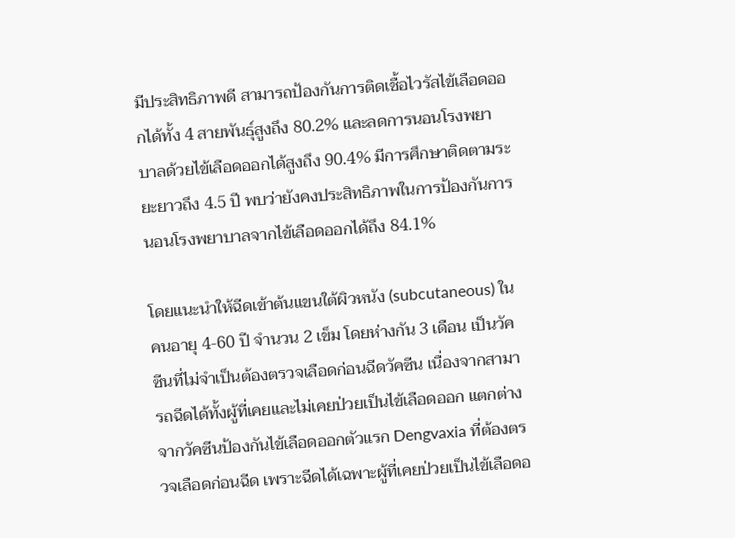มีประสิทธิภาพดี สามารถป้องกันการติดเชื้อไวรัสไข้เลือดออกได้ทั้ง 4 สายพันธุ์สูงถึง 80.2% และลดการนอนโรงพยาบาลด้วยไข้เลือดออกได้สูงถึง 90.4% มีการศึกษาติดตามระยะยาวถึง 4.5 ปี พบว่ายังคงประสิทธิภาพในการป้องกันการนอนโรงพยาบาลจากไข้เลือดออกได้ถึง 84.1%

โดยแนะนำให้ฉีดเข้าต้นแขนใต้ผิวหนัง (subcutaneous) ในคนอายุ 4-60 ปี จำนวน 2 เข็ม โดยห่างกัน 3 เดือน เป็นวัคซีนที่ไม่จำเป็นต้องตรวจเลือดก่อนฉีดวัคซีน เนื่องจากสามารถฉีดได้ทั้งผู้ที่เคยและไม่เคยป่วยเป็นไข้เลือดออก แตกต่างจากวัคซีนป้องกันไข้เลือดออกตัวแรก Dengvaxia ที่ต้องตรวจเลือดก่อนฉีด เพราะฉีดได้เฉพาะผู้ที่เคยป่วยเป็นไข้เลือดอ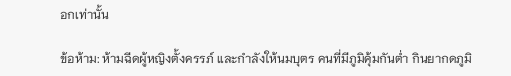อกเท่านั้น

ข้อห้าม: ห้ามฉีดผู้หญิงตั้งครรภ์ และกำลังให้นมบุตร คนที่มีภูมิคุ้มกันต่ำ กินยากดภูมิ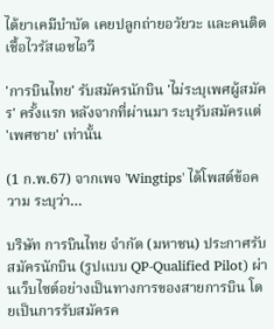ได้ยาเคมีบำบัด เคยปลูกถ่ายอวัยวะ และคนติดเชื้อไวรัสเอชไอวี

'การบินไทย' รับสมัครนักบิน 'ไม่ระบุเพศผู้สมัคร' ครั้งแรก หลังจากที่ผ่านมา ระบุรับสมัครแต่ 'เพศชาย' เท่านั้น

(1 ก.พ.67) จากเพจ 'Wingtips' ได้โพสต์ข้อความ ระบุว่า...

บริษัท การบินไทย จำกัด (มหาชน) ประกาศรับสมัครนักบิน (รูปแบบ QP-Qualified Pilot) ผ่านเว็บไซต์อย่างเป็นทางการของสายการบิน โดยเป็นการรับสมัครค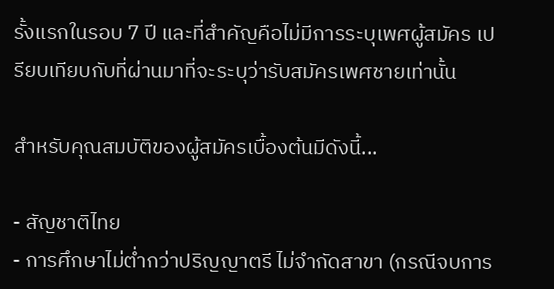รั้งแรกในรอบ 7 ปี และที่สำคัญคือไม่มีการระบุเพศผู้สมัคร เปรียบเทียบกับที่ผ่านมาที่จะระบุว่ารับสมัครเพศชายเท่านั้น

สำหรับคุณสมบัติของผู้สมัครเบื้องต้นมีดังนี้...

- สัญชาติไทย
- การศึกษาไม่ต่ำกว่าปริญญาตรี ไม่จำกัดสาขา (กรณีจบการ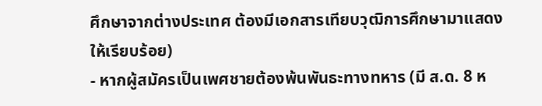ศึกษาจากต่างประเทศ ต้องมีเอกสารเทียบวุฒิการศึกษามาแสดงให้เรียบร้อย)
- หากผู้สมัครเป็นเพศชายต้องพ้นพันธะทางทหาร (มี ส.ด. 8 ห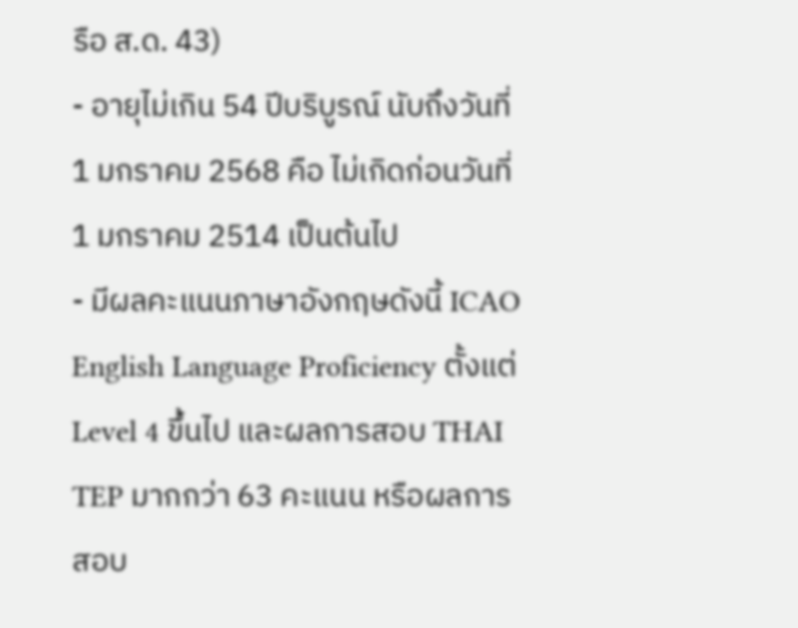รือ ส.ด. 43)
- อายุไม่เกิน 54 ปีบริบูรณ์ นับถึงวันที่ 1 มกราคม 2568 คือ ไม่เกิดก่อนวันที่ 1 มกราคม 2514 เป็นต้นไป
- มีผลคะแนนภาษาอังกฤษดังนี้ ICAO English Language Proficiency ตั้งแต่ Level 4 ขึ้นไป และผลการสอบ THAI TEP มากกว่า 63 คะแนน หรือผลการสอบ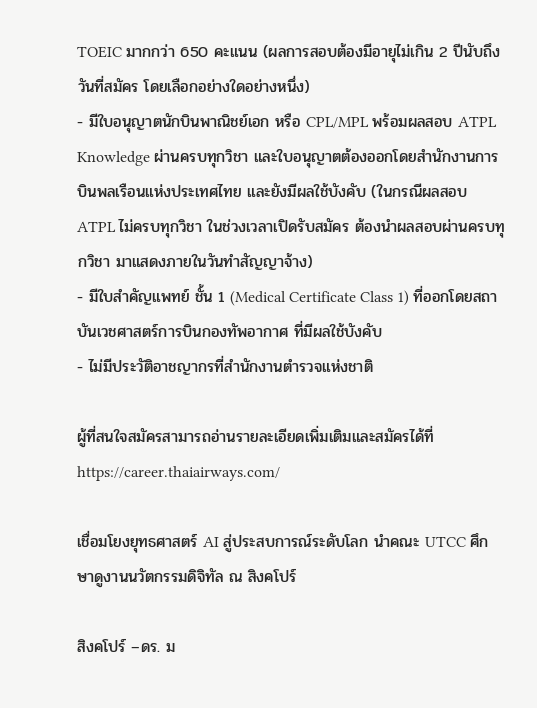TOEIC มากกว่า 650 คะแนน (ผลการสอบต้องมีอายุไม่เกิน 2 ปีนับถึงวันที่สมัคร โดยเลือกอย่างใดอย่างหนึ่ง)
- มีใบอนุญาตนักบินพาณิชย์เอก หรือ CPL/MPL พร้อมผลสอบ ATPL Knowledge ผ่านครบทุกวิชา และใบอนุญาตต้องออกโดยสำนักงานการบินพลเรือนแห่งประเทศไทย และยังมีผลใช้บังคับ (ในกรณีผลสอบ ATPL ไม่ครบทุกวิชา ในช่วงเวลาเปิดรับสมัคร ต้องนำผลสอบผ่านครบทุกวิชา มาแสดงภายในวันทำสัญญาจ้าง)
- มีใบสำคัญแพทย์ ชั้น 1 (Medical Certificate Class 1) ที่ออกโดยสถาบันเวชศาสตร์การบินกองทัพอากาศ ที่มีผลใช้บังคับ
- ไม่มีประวัติอาชญากรที่สำนักงานตำรวจแห่งชาติ

ผู้ที่สนใจสมัครสามารถอ่านรายละเอียดเพิ่มเติมและสมัครได้ที่ https://career.thaiairways.com/

เชื่อมโยงยุทธศาสตร์ AI สู่ประสบการณ์ระดับโลก นำคณะ UTCC ศึกษาดูงานนวัตกรรมดิจิทัล ณ สิงคโปร์

สิงคโปร์ –ดร. ม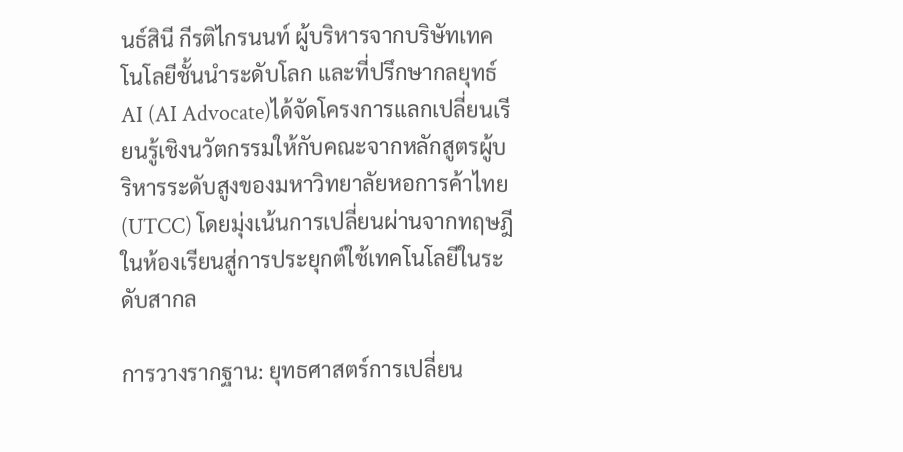นธ์สินี กีรติไกรนนท์ ผู้บริหารจากบริษัทเทคโนโลยีชั้นนำระดับโลก และที่ปรึกษากลยุทธ์ AI (AI Advocate)ได้จัดโครงการแลกเปลี่ยนเรียนรู้เชิงนวัตกรรมให้กับคณะจากหลักสูตรผู้บริหารระดับสูงของมหาวิทยาลัยหอการค้าไทย (UTCC) โดยมุ่งเน้นการเปลี่ยนผ่านจากทฤษฎีในห้องเรียนสู่การประยุกต์ใช้เทคโนโลยีในระดับสากล

การวางรากฐาน: ยุทธศาสตร์การเปลี่ยน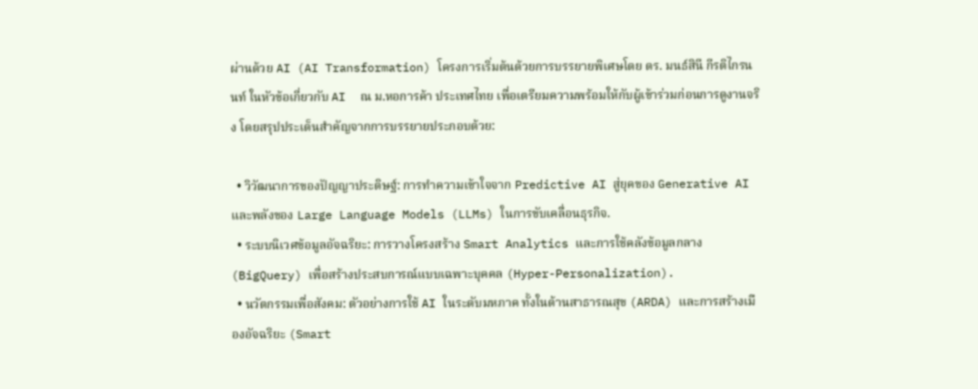ผ่านด้วย AI (AI Transformation) โครงการเริ่มต้นด้วยการบรรยายพิเศษโดย ดร. มนธ์สินี กีรติไกรนนท์ ในหัวข้อเกี่ยวกับ AI  ณ ม.หอการค้า ประเทศไทย เพื่อเตรียมความพร้อมให้กับผู้เข้าร่วมก่อนการดูงานจริง โดยสรุปประเด็นสำคัญจากการบรรยายประกอบด้วย:

  • วิวัฒนาการของปัญญาประดิษฐ์: การทำความเข้าใจจาก Predictive AI สู่ยุคของ Generative AI และพลังของ Large Language Models (LLMs) ในการขับเคลื่อนธุรกิจ.
  • ระบบนิเวศข้อมูลอัจฉริยะ: การวางโครงสร้าง Smart Analytics และการใช้คลังข้อมูลกลาง (BigQuery) เพื่อสร้างประสบการณ์แบบเฉพาะบุคคล (Hyper-Personalization).
  • นวัตกรรมเพื่อสังคม: ตัวอย่างการใช้ AI ในระดับมหภาค ทั้งในด้านสาธารณสุข (ARDA) และการสร้างเมืองอัจฉริยะ (Smart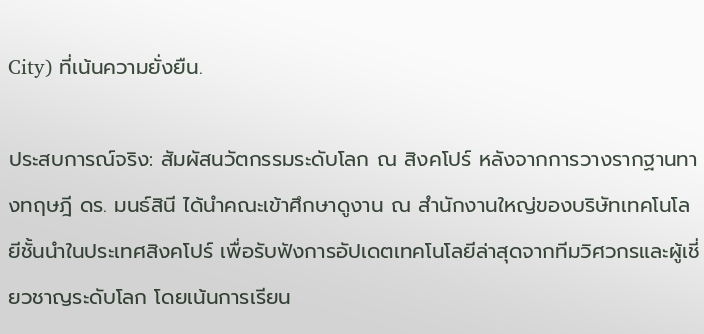City) ที่เน้นความยั่งยืน.

ประสบการณ์จริง: สัมผัสนวัตกรรมระดับโลก ณ สิงคโปร์ หลังจากการวางรากฐานทางทฤษฎี ดร. มนธ์สินี ได้นำคณะเข้าศึกษาดูงาน ณ สำนักงานใหญ่ของบริษัทเทคโนโลยีชั้นนำในประเทศสิงคโปร์ เพื่อรับฟังการอัปเดตเทคโนโลยีล่าสุดจากทีมวิศวกรและผู้เชี่ยวชาญระดับโลก โดยเน้นการเรียน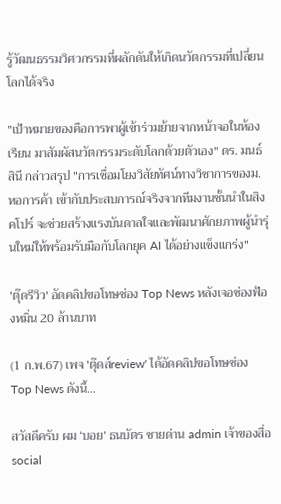รู้วัฒนธรรมวิศวกรรมที่ผลักดันให้เกิดนวัตกรรมที่เปลี่ยนโลกได้จริง

"เป้าหมายของคือการพาผู้เข้าร่วมย้ายจากหน้าจอในห้องเรียน มาสัมผัสนวัตกรรมระดับโลกด้วยตัวเอง" ดร. มนธ์สินี กล่าวสรุป "การเชื่อมโยงวิสัยทัศน์ทางวิชาการของม.หอการค้า เข้ากับประสบการณ์จริงจากทีมงานชั้นนำในสิงคโปร์ จะช่วยสร้างแรงบันดาลใจและพัฒนาศักยภาพผู้นำรุ่นใหม่ให้พร้อมรับมือกับโลกยุค AI ได้อย่างแข็งแกร่ง"

'ตุ๊ดรีวิว' อัดคลิปขอโทษช่อง Top News หลังเจอช่องฟ้องหมิ่น 20 ล้านบาท

(1 ก.พ.67) เพจ 'ตุ๊ดส์review' ได้อัดคลิปขอโทษช่อง Top News ดังนี้...

สวัสดีครับ ผม ‘บอย’ ธนบัตร ชายด่าน admin เจ้าของสื่อ social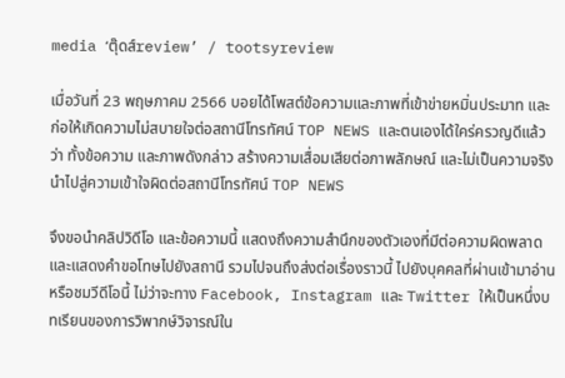media ‘ตุ๊ดส์review’ / tootsyreview

เมื่อวันที่ 23 พฤษภาคม 2566 บอยได้โพสต์ข้อความและภาพที่เข้าข่ายหมิ่นประมาท และก่อให้เกิดความไม่สบายใจต่อสถานีโทรทัศน์ TOP NEWS และตนเองได้ใคร่ครวญดีแล้วว่า ทั้งข้อความ และภาพดังกล่าว สร้างความเสื่อมเสียต่อภาพลักษณ์ และไม่เป็นความจริง นำไปสู่ความเข้าใจผิดต่อสถานีโทรทัศน์ TOP NEWS

จึงขอนำคลิปวิดีโอ และข้อความนี้ แสดงถึงความสำนึกของตัวเองที่มีต่อความผิดพลาด และแสดงคำขอโทษไปยังสถานี รวมไปจนถึงส่งต่อเรื่องราวนี้ ไปยังบุคคลที่ผ่านเข้ามาอ่าน หรือชมวีดีโอนี้ ไม่ว่าจะทาง Facebook, Instagram และ Twitter ให้เป็นหนึ่งบทเรียนของการวิพากษ์วิจารณ์ใน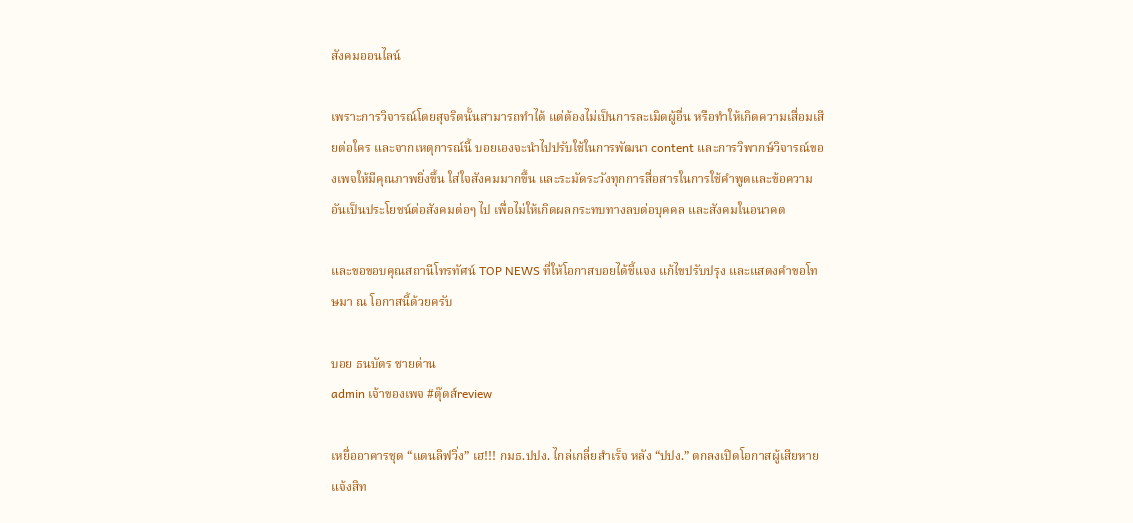สังคมออนไลน์

เพราะการวิจารณ์โดยสุจริตนั้นสามารถทำได้ แต่ต้องไม่เป็นการละเมิดผู้อื่น หรือทำให้เกิดความเสื่อมเสียต่อใคร และจากเหตุการณ์นี้ บอยเองจะนำไปปรับใช้ในการพัฒนา content และการวิพากษ์วิจารณ์ของเพจให้มีคุณภาพยิ่งขึ้น ใส่ใจสังคมมากขึ้น และระมัดระวังทุกการสื่อสารในการใช้คำพูดและข้อความอันเป็นประโยชน์ต่อสังคมต่อๆ ไป เพื่อไม่ให้เกิดผลกระทบทางลบต่อบุคคล และสังคมในอนาคต

และขอขอบคุณสถานีโทรทัศน์ TOP NEWS ที่ให้โอกาสบอยได้ชี้แจง แก้ไขปรับปรุง และแสดงคำขอโทษมา ณ โอกาสนี้ด้วยครับ

บอย ธนบัตร ชายด่าน
admin เจ้าของเพจ #ตุ๊ดส์review

เหยื่ออาคารชุด “แดนลิฟวิ่ง” เฮ!!! กมธ.ปปง. ไกล่เกลี่ยสำเร็จ หลัง “ปปง.” ตกลงเปิดโอกาสผู้เสียหายแจ้งสิท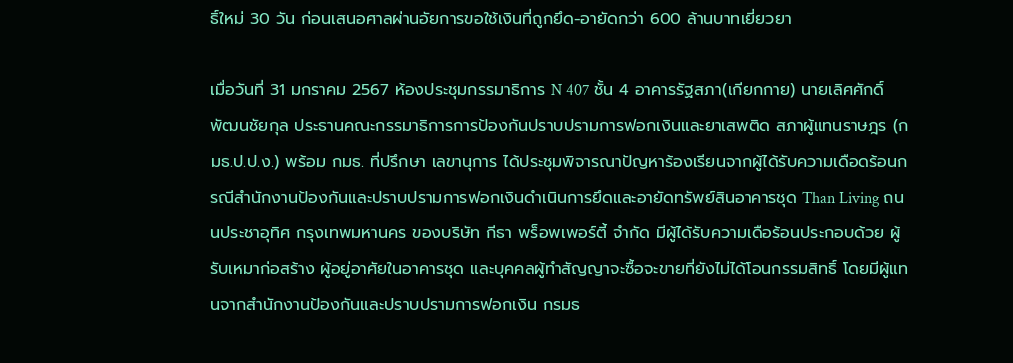ธิ์ใหม่ 30 วัน ก่อนเสนอศาลผ่านอัยการขอใช้เงินที่ถูกยึด-อายัดกว่า 600 ล้านบาทเยี่ยวยา

เมื่อวันที่ 31 มกราคม 2567 ห้องประชุมกรรมาธิการ N 407 ชั้น 4 อาคารรัฐสภา(เกียกกาย) นายเลิศศักดิ์ พัฒนชัยกุล ประธานคณะกรรมาธิการการป้องกันปราบปรามการฟอกเงินและยาเสพติด สภาผู้แทนราษฎร (กมธ.ป.ป.ง.) พร้อม กมธ. ที่ปรึกษา เลขานุการ ได้ประชุมพิจารณาปัญหาร้องเรียนจากผู้ได้รับความเดือดร้อนกรณีสำนักงานป้องกันและปราบปรามการฟอกเงินดำเนินการยึดและอายัดทรัพย์สินอาคารชุด Than Living ถนนประชาอุทิศ กรุงเทพมหานคร ของบริษัท กีธา พร็อพเพอร์ตี้ จำกัด มีผู้ได้รับความเดือร้อนประกอบด้วย ผู้รับเหมาก่อสร้าง ผู้อยู่อาศัยในอาคารชุด และบุคคลผู้ทำสัญญาจะซื้อจะขายที่ยังไม่ได้โอนกรรมสิทธิ์ โดยมีผู้แทนจากสำนักงานป้องกันและปราบปรามการฟอกเงิน กรมธ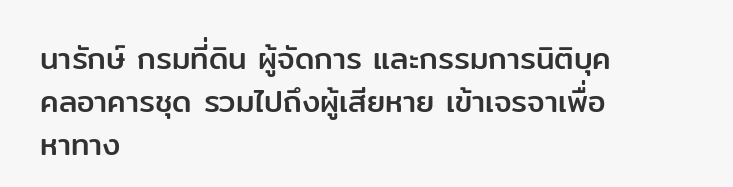นารักษ์ กรมที่ดิน ผู้จัดการ และกรรมการนิติบุคคลอาคารชุด รวมไปถึงผู้เสียหาย เข้าเจรจาเพื่อหาทาง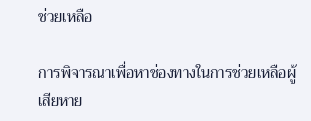ช่วยเหลือ

การพิจารณาเพื่อหาช่องทางในการช่วยเหลือผู้เสียหาย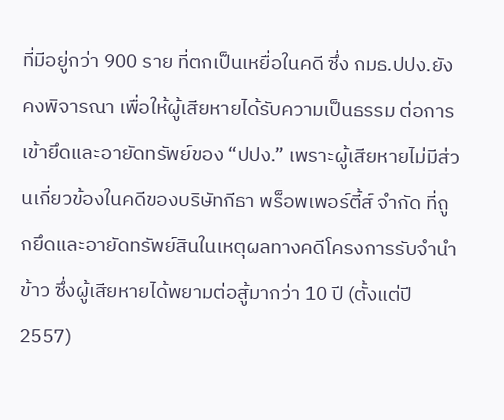ที่มีอยู่กว่า 900 ราย ที่ตกเป็นเหยื่อในคดี ซึ่ง กมธ.ปปง.ยังคงพิจารณา เพื่อให้ผู้เสียหายได้รับความเป็นธรรม ต่อการเข้ายึดและอายัดทรัพย์ของ “ปปง.” เพราะผู้เสียหายไม่มีส่วนเกี่ยวข้องในคดีของบริษัทกีธา พร็อพเพอร์ตี้ส์ จำกัด ที่ถูกยึดและอายัดทรัพย์สินในเหตุผลทางคดีโครงการรับจำนำข้าว ซึ่งผู้เสียหายได้พยามต่อสู้มากว่า 10 ปี (ตั้งแต่ปี 2557)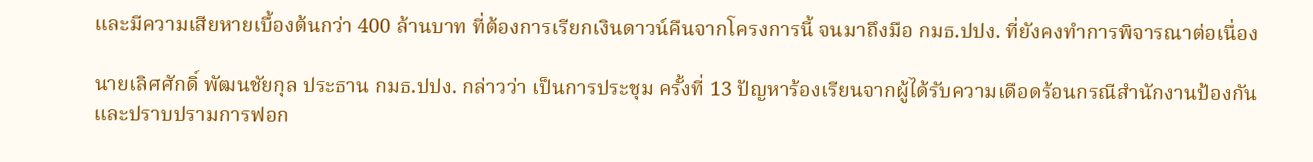และมีความเสียหายเบื้องต้นกว่า 400 ล้านบาท ที่ต้องการเรียกเงินดาวน์คืนจากโครงการนี้ จนมาถึงมือ กมธ.ปปง. ที่ยังคงทำการพิจารณาต่อเนื่อง

นายเลิศศักดิ์ พัฒนชัยกุล ประธาน กมธ.ปปง. กล่าวว่า เป็นการประชุม ครั้งที่ 13 ปัญหาร้องเรียนจากผู้ได้รับความเดือดร้อนกรณีสำนักงานป้องกันและปราบปรามการฟอก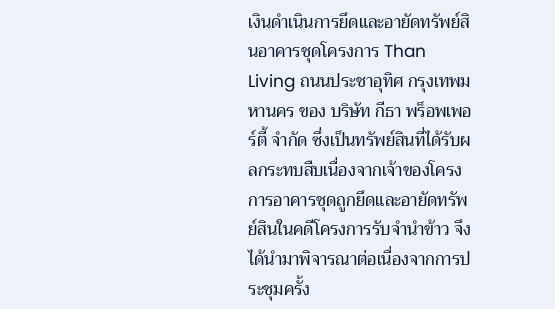เงินดำเนินการยึดและอายัดทรัพย์สินอาคารชุดโครงการ Than Living ถนนประชาอุทิศ กรุงเทพมหานคร ของ บริษัท กีธา พร็อพเพอร์ตี้ จำกัด ซึ่งเป็นทรัพย์สินที่ได้รับผลกระทบสืบเนื่องจากเจ้าของโครงการอาคารชุดถูกยึดและอายัดทรัพย์สินในคดีโครงการรับจำนำข้าว จึงได้นำมาพิจารณาต่อเนื่องจากการประชุมครั้ง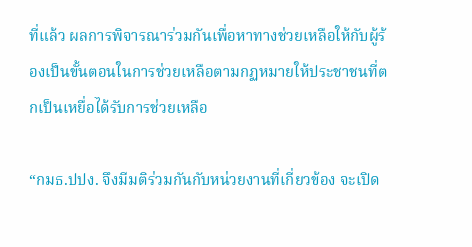ที่แล้ว ผลการพิจารณาร่วมกันเพื่อหาทางช่วยเหลือให้กับผู้ร้องเป็นขั้นตอนในการช่วยเหลือตามกฏหมายให้ประชาชนที่ตกเป็นเหยื่อได้รับการช่วยเหลือ

“กมธ.ปปง. จึงมีมติร่วมกันกับหน่วยงานที่เกี่ยวข้อง จะเปิด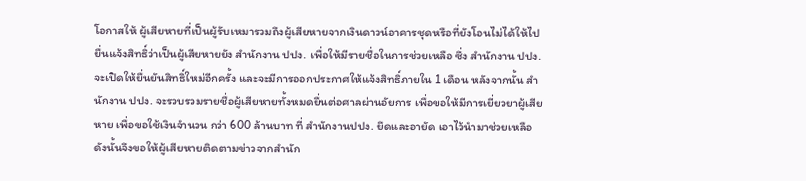โอกาสให้ ผู้เสียหายที่เป็นผู้รับเหมารวมถึงผู้เสียหายจากเงินดาวน์อาคารชุดหรือที่ยังโอนไม่ได้ให้ไปยื่นแจ้งสิทธิ์ว่าเป็นผู้เสียหายยัง สำนักงาน ปปง. เพื่อให้มีรายชื่อในการช่วยเหลือ ซึ่ง สำนักงาน ปปง. จะเปิดให้ยื่นยันสิทธิ์ใหม่อีกครั้ง และจะมีการออกประกาศให้แจ้งสิทธิ์ภายใน 1 เดือน หลังจากนั้น สำนักงาน ปปง. จะรวบรวมรายชื่อผู้เสียหายทั้งหมดยื่นต่อศาลผ่านอัยการ เพื่อขอให้มีการเยี่ยวยาผู้เสียหาย เพื่อขอใช้เงินจำนวน กว่า 600 ล้านบาท ที่ สำนักงานปปง. ยึดและอายัด เอาไว้นำมาช่วยเหลือ ดังนั้นจึงขอให้ผู้เสียหายติดตามข่าวจากสำนัก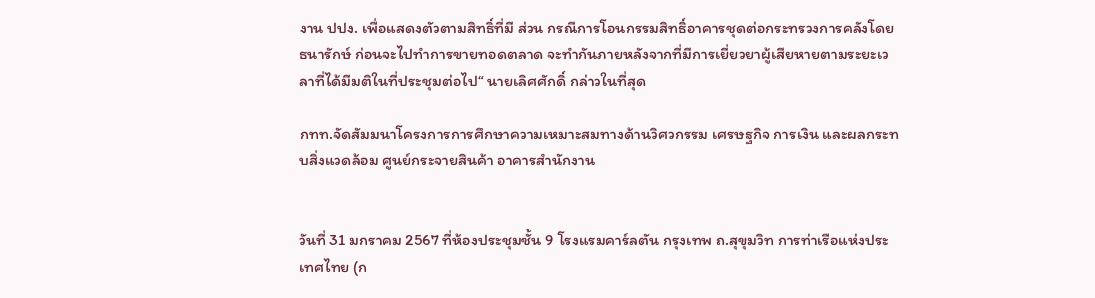งาน ปปง. เพื่อแสดงตัวตามสิทธิ์ที่มี ส่วน กรณีการโอนกรรมสิทธิ์อาคารชุดต่อกระทรวงการคลังโดยธนารักษ์ ก่อนจะไปทำการขายทอดตลาด จะทำกันภายหลังจากที่มีการเยี่ยวยาผู้เสียหายตามระยะเวลาที่ได้มีมติในที่ประชุมต่อไป“ นายเลิศศักดิ์ กล่าวในที่สุด

กทท.จัดสัมมนาโครงการการศึกษาความเหมาะสมทางด้านวิศวกรรม เศรษฐกิจ การเงิน และผลกระทบสิ่งแวดล้อม ศูนย์กระจายสินค้า อาคารสำนักงาน


วันที่ 31 มกราคม 2567 ที่ห้องประชุมชั้น 9 โรงแรมคาร์ลตัน กรุงเทพ ถ.สุขุมวิท การท่าเรือแห่งประเทศไทย (ก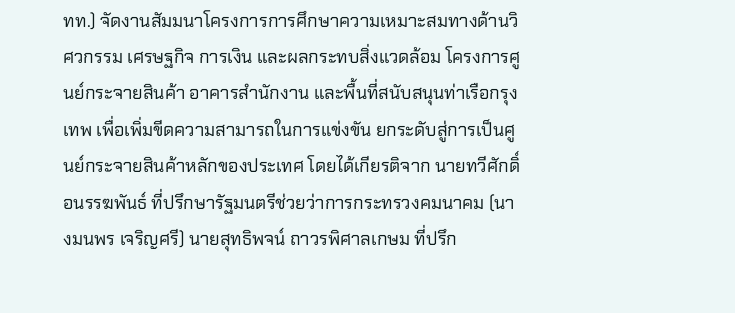ทท.) จัดงานสัมมนาโครงการการศึกษาความเหมาะสมทางด้านวิศวกรรม เศรษฐกิจ การเงิน และผลกระทบสิ่งแวดล้อม โครงการศูนย์กระจายสินค้า อาคารสำนักงาน และพื้นที่สนับสนุนท่าเรือกรุงเทพ เพื่อเพิ่มขีดความสามารถในการแข่งขัน ยกระดับสู่การเป็นศูนย์กระจายสินค้าหลักของประเทศ โดยได้เกียรติจาก นายทวีศักดิ์ อนรรฆพันธ์ ที่ปรึกษารัฐมนตรีช่วยว่าการกระทรวงคมนาคม (นางมนพร เจริญศรี) นายสุทธิพจน์ ถาวรพิศาลเกษม ที่ปรึก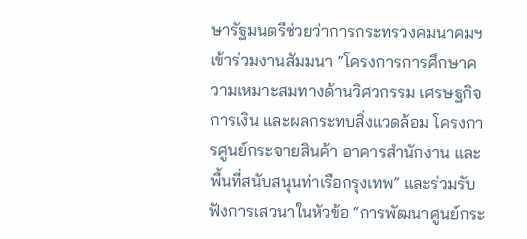ษารัฐมนตรีช่วยว่าการกระทรวงคมนาคมฯ เข้าร่วมงานสัมมนา “โครงการการศึกษาความเหมาะสมทางด้านวิศวกรรม เศรษฐกิจ การเงิน และผลกระทบสิ่งแวดล้อม โครงการศูนย์กระจายสินค้า อาคารสำนักงาน และพื้นที่สนับสนุนท่าเรือกรุงเทพ” และร่วมรับฟังการเสวนาในหัวข้อ “การพัฒนาศูนย์กระ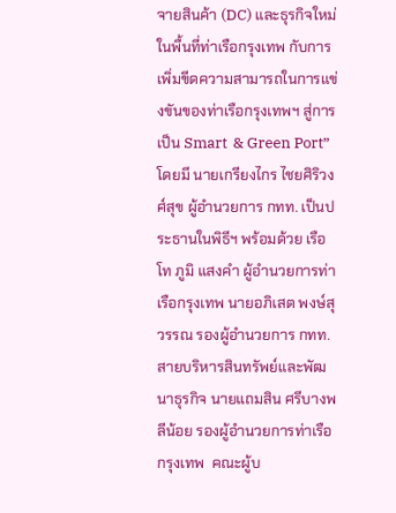จายสินค้า (DC) และธุรกิจใหม่ในพื้นที่ท่าเรือกรุงเทพ กับการเพิ่มขีดความสามารถในการแข่งขันของท่าเรือกรุงเทพฯ สู่การเป็น Smart  & Green Port” โดยมี นายเกรียงไกร ไชยศิริวงศ์สุข ผู้อำนวยการ กทท. เป็นประธานในพิธีฯ พร้อมด้วย เรือโท ภูมิ แสงคำ ผู้อำนวยการท่าเรือกรุงเทพ นายอภิเสต พงษ์สุวรรณ รองผู้อำนวยการ กทท. สายบริหารสินทรัพย์และพัฒนาธุรกิจ นายแถมสิน ศรีบางพลีน้อย รองผู้อำนวยการท่าเรือกรุงเทพ  คณะผู้บ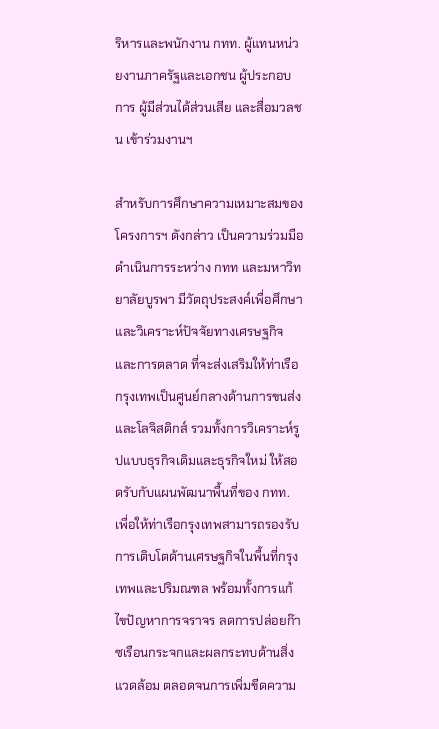ริหารและพนักงาน กทท. ผู้แทนหน่วยงานภาครัฐและเอกชน ผู้ประกอบการ ผู้มีส่วนได้ส่วนเสีย และสื่อมวลชน เข้าร่วมงานฯ

สำหรับการศึกษาความเหมาะสมของโครงการฯ ดังกล่าว เป็นความร่วมมือดำเนินการระหว่าง กทท และมหาวิทยาลัยบูรพา มีวัตถุประสงค์เพื่อศึกษาและวิเคราะห์ปัจจัยทางเศรษฐกิจและการตลาด ที่จะส่งเสริมให้ท่าเรือกรุงเทพเป็นศูนย์กลางด้านการขนส่งและโลจิสติกส์ รวมทั้งการวิเคราะห์รูปแบบธุรกิจเดิมและธุรกิจใหม่ ให้สอดรับกับแผนพัฒนาพื้นที่ของ กทท. เพื่อให้ท่าเรือกรุงเทพสามารถรองรับการเติบโตด้านเศรษฐกิจในพื้นที่กรุงเทพและปริมณฑล พร้อมทั้งการแก้ไขปัญหาการจราจร ลดการปล่อยก๊าซเรือนกระจกและผลกระทบด้านสิ่งแวดล้อม ตลอดจนการเพิ่มขีดความ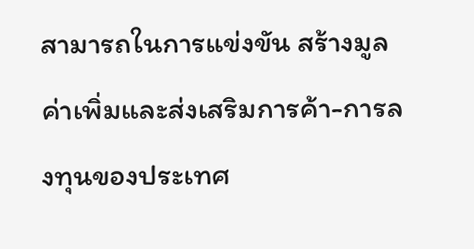สามารถในการแข่งขัน สร้างมูลค่าเพิ่มและส่งเสริมการค้า-การลงทุนของประเทศ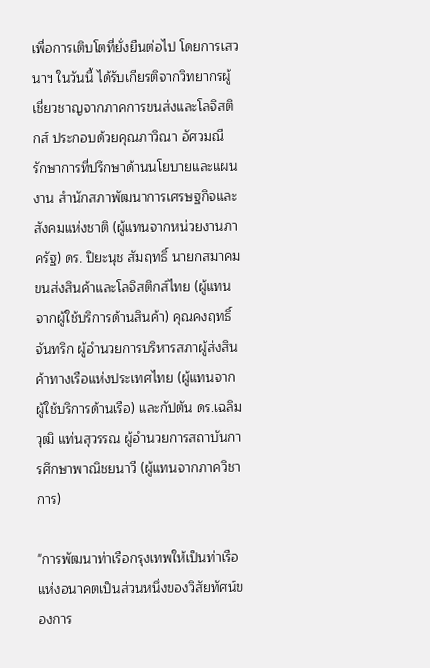เพื่อการเติบโตที่ยั่งยืนต่อไป โดยการเสวนาฯ ในวันนี้ ได้รับเกียรติจากวิทยากรผู้เชี่ยวชาญจากภาคการขนส่งและโลจิสติกส์ ประกอบด้วยคุณภาวิณา อัศวมณี รักษาการที่ปรึกษาด้านนโยบายและแผนงาน สำนักสภาพัฒนาการเศรษฐกิจและสังคมแห่งชาติ (ผู้แทนจากหน่วยงานภาครัฐ) ดร. ปิยะนุช สัมฤทธิ์ นายกสมาคมขนส่งสินค้าและโลจิสติกส์ไทย (ผู้แทนจากผู้ใช้บริการด้านสินค้า) คุณคงฤทธิ์ จันทริก ผู้อำนวยการบริหารสภาผู้ส่งสินค้าทางเรือแห่งประเทศไทย (ผู้แทนจากผู้ใช้บริการด้านเรือ) และกัปตัน ดร.เฉลิมวุฒิ แท่นสุวรรณ ผู้อำนวยการสถาบันการศึกษาพาณิชยนาวี (ผู้แทนจากภาควิชาการ)

"การพัฒนาท่าเรือกรุงเทพให้เป็นท่าเรือแห่งอนาคตเป็นส่วนหนึ่งของวิสัยทัศน์ของการ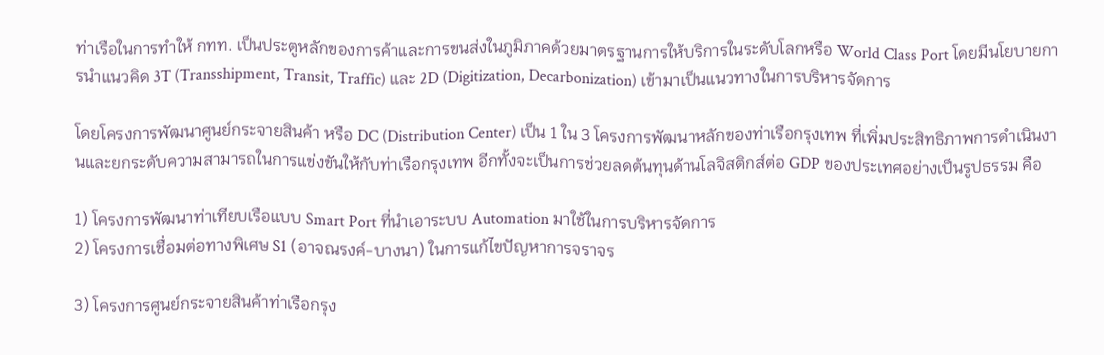ท่าเรือในการทำให้ กทท. เป็นประตูหลักของการค้าและการขนส่งในภูมิภาคด้วยมาตรฐานการให้บริการในระดับโลกหรือ World Class Port โดยมีนโยบายการนำแนวคิด 3T (Transshipment, Transit, Traffic) และ 2D (Digitization, Decarbonization) เข้ามาเป็นแนวทางในการบริหารจัดการ

โดยโครงการพัฒนาศูนย์กระจายสินค้า หรือ DC (Distribution Center) เป็น 1 ใน 3 โครงการพัฒนาหลักของท่าเรือกรุงเทพ ที่เพิ่มประสิทธิภาพการดำเนินงานและยกระดับความสามารถในการแข่งขันให้กับท่าเรือกรุงเทพ อีกทั้งจะเป็นการช่วยลดต้นทุนด้านโลจิสติกส์ต่อ GDP ของประเทศอย่างเป็นรูปธรรม คือ

1) โครงการพัฒนาท่าเทียบเรือแบบ Smart Port ที่นำเอาระบบ Automation มาใช้ในการบริหารจัดการ
2) โครงการเชื่อมต่อทางพิเศษ S1 (อาจณรงค์-บางนา) ในการแก้ไขปัญหาการจราจร

3) โครงการศูนย์กระจายสินค้าท่าเรือกรุง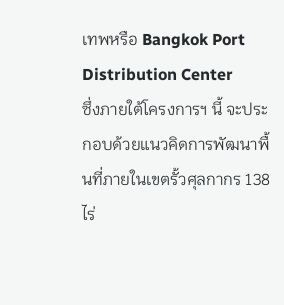เทพหรือ Bangkok Port Distribution Center
ซึ่งภายใต้โครงการฯ นี้ จะประกอบด้วยแนวคิดการพัฒนาพื้นที่ภายในเขตรั้วศุลกากร 138 ไร่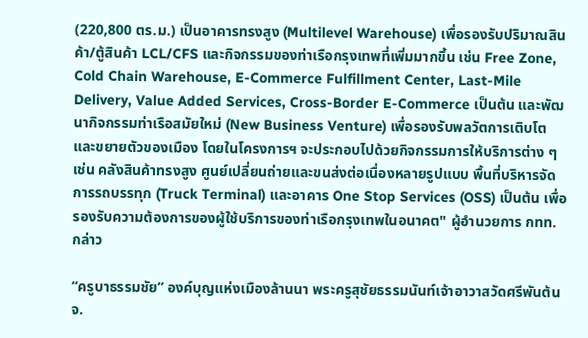(220,800 ตร.ม.) เป็นอาคารทรงสูง (Multilevel Warehouse) เพื่อรองรับปริมาณสินค้า/ตู้สินค้า LCL/CFS และกิจกรรมของท่าเรือกรุงเทพที่เพิ่มมากขึ้น เช่น Free Zone, Cold Chain Warehouse, E-Commerce Fulfillment Center, Last-Mile Delivery, Value Added Services, Cross-Border E-Commerce เป็นต้น และพัฒนากิจกรรมท่าเรือสมัยใหม่ (New Business Venture) เพื่อรองรับพลวัตการเติบโตและขยายตัวของเมือง โดยในโครงการฯ จะประกอบไปด้วยกิจกรรมการให้บริการต่าง ๆ เช่น คลังสินค้าทรงสูง ศูนย์เปลี่ยนถ่ายและขนส่งต่อเนื่องหลายรูปแบบ พื้นที่บริหารจัดการรถบรรทุก (Truck Terminal) และอาคาร One Stop Services (OSS) เป็นต้น เพื่อรองรับความต้องการของผู้ใช้บริการของท่าเรือกรุงเทพในอนาคต" ผู้อำนวยการ กทท. กล่าว

“ครูบาธรรมชัย” องค์บุญแห่งเมืองล้านนา พระครูสุชัยธรรมนันท์เจ้าอาวาสวัดศรีพันต้น จ.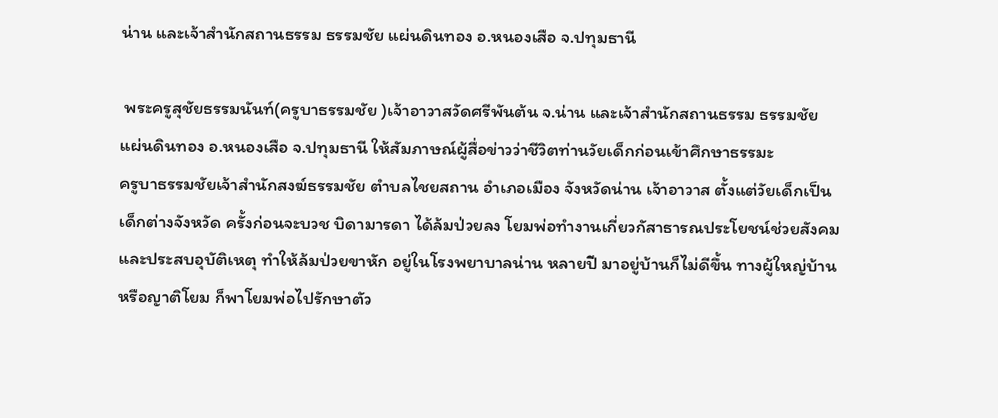น่าน และเจ้าสำนักสถานธรรม ธรรมชัย แผ่นดินทอง อ.หนองเสือ จ.ปทุมธานี

 พระครูสุชัยธรรมนันท์(ครูบาธรรมชัย )เจ้าอาวาสวัดศรีพันต้น จ.น่าน และเจ้าสำนักสถานธรรม ธรรมชัย แผ่นดินทอง อ.หนองเสือ จ.ปทุมธานี ให้สัมภาษณ์ผู้สื่อข่าวว่าชีวิตท่านวัยเด็กก่อนเข้าศึกษาธรรมะ
ครูบาธรรมชัยเจ้าสำนักสงฆ์ธรรมชัย ตำบลไชยสถาน อำเภอเมือง จังหวัดน่าน เจ้าอาวาส ตั้งแต่วัยเด็กเป็นเด็กต่างจังหวัด ครั้งก่อนจะบวช บิดามารดา ได้ล้มป่วยลง โยมพ่อทำงานเกี่ยวกัสาธารณประโยชน์ช่วยสังคม และประสบอุบัติเหตุ ทำให้ล้มป่วยขาหัก อยู่ในโรงพยาบาลน่าน หลายปี มาอยู่บ้านก็ไม่ดีขึ้น ทางผู้ใหญ่บ้าน หรือญาติโยม ก็พาโยมพ่อไปรักษาตัว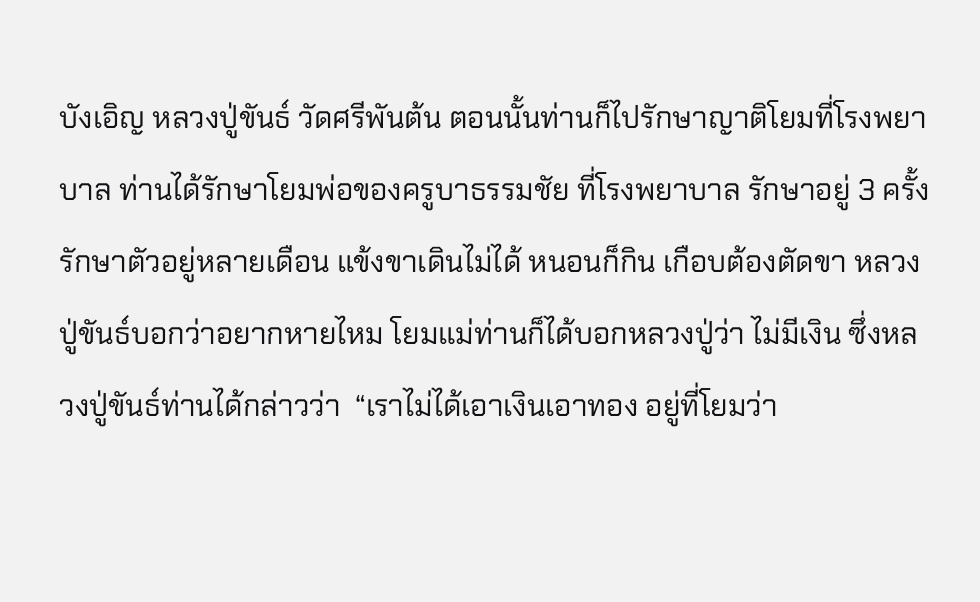บังเอิญ หลวงปู่ขันธ์ วัดศรีพันต้น ตอนนั้นท่านก็ไปรักษาญาติโยมที่โรงพยาบาล ท่านได้รักษาโยมพ่อของครูบาธรรมชัย ที่โรงพยาบาล รักษาอยู่ 3 ครั้ง รักษาตัวอยู่หลายเดือน แข้งขาเดินไม่ได้ หนอนก็กิน เกือบต้องตัดขา หลวงปู่ขันธ์บอกว่าอยากหายไหม โยมแม่ท่านก็ได้บอกหลวงปู่ว่า ไม่มีเงิน ซึ่งหลวงปู่ขันธ์ท่านได้กล่าวว่า  “เราไม่ได้เอาเงินเอาทอง อยู่ที่โยมว่า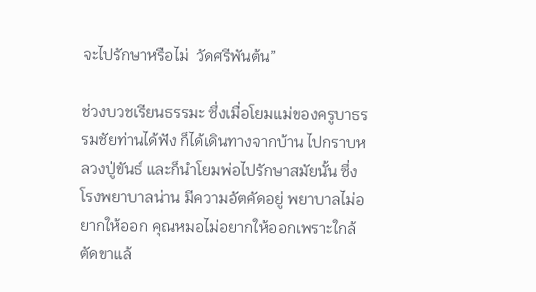จะไปรักษาหรือไม่  วัดศรีพันต้น”

ช่วงบวชเรียนธรรมะ ซึ่งเมื่อโยมแม่ของครูบาธรรมชัยท่านได้ฟัง ก็ได้เดินทางจากบ้าน ไปกราบหลวงปู่ขันธ์ และก็นำโยมพ่อไปรักษาสมัยนั้น ซึ่งโรงพยาบาลน่าน มีความอัตคัดอยู่ พยาบาลไม่อยากให้ออก คุณหมอไม่อยากให้ออกเพราะใกล้ตัดขาแล้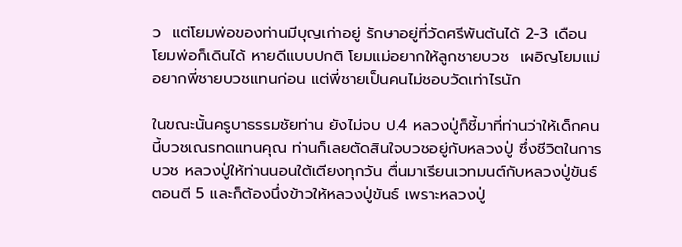ว  แต่โยมพ่อของท่านมีบุญเก่าอยู่ รักษาอยู่ที่วัดศรีพันต้นได้ 2-3 เดือน โยมพ่อก็เดินได้ หายดีแบบปกติ โยมแม่อยากให้ลูกชายบวช  เผอิญโยมแม่อยากพี่ชายบวชแทนก่อน แต่พี่ชายเป็นคนไม่ชอบวัดเท่าไรนัก

ในขณะนั้นครูบาธรรมชัยท่าน ยังไม่จบ ป.4 หลวงปู่ก็ชี้มาที่ท่านว่าให้เด็กคนนี้บวชเณรทดแทนคุณ ท่านก็เลยตัดสินใจบวชอยู่กับหลวงปู่ ซึ่งชีวิตในการบวช หลวงปู่ให้ท่านนอนใต้เตียงทุกวัน ตื่นมาเรียนเวทมนต์กับหลวงปู่ขันธ์ ตอนตี 5 และก็ต้องนึ่งข้าวให้หลวงปู่ขันธ์ เพราะหลวงปู่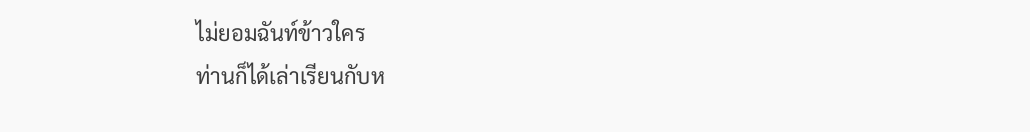ไม่ยอมฉันท์ข้าวใคร
ท่านก็ได้เล่าเรียนกับห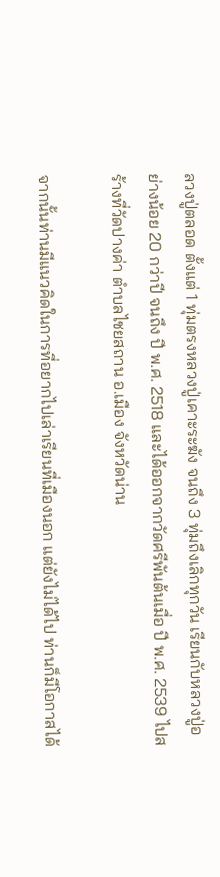ลวงปู่ตลอด ตั้งแต่ 1 ทุ่มตรงหลวงปู่เคาะระฆัง จนถึง 3 ทุ่มถึงเลิกทุกวัน เรียนกับหลวงปู่อย่างน้อย 20 กว่าปี จนถึง ปี พ.ศ. 2518 และได้ออกจากวัดศรีพันต้นเมื่อ ปี พ.ศ. 2539 ไปสร้างที่วัดปางค่า ตำบลไชยสถาน อ.เมือง จังหวัดน่าน

จากนั้นท่านมีแนวคิดในการที่อยากไปเล่าเรียนที่เมืองนอก แต่ยังไม่ได้ไป ท่านก็มีโอกาสได้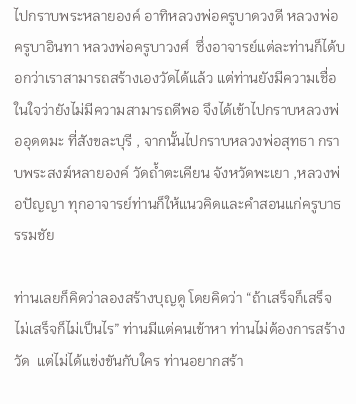ไปกราบพระหลายองค์ อาทิหลวงพ่อครูบาดวงดี หลวงพ่อครูบาอินทา หลวงพ่อครูบาวงศ์  ซึ่งอาจารย์แต่ละท่านก็ได้บอกว่าเราสามารถสร้างเองวัดได้แล้ว แต่ท่านยังมีความเชื่อในใจว่ายังไม่มีความสามารถดีพอ จึงได้เข้าไปกราบหลวงพ่ออุดตมะ ที่สังขละบุรี , จากนั้นไปกราบหลวงพ่อสุทธา กราบพระสงฆ์หลายองค์ วัดถ้ำตะเคียน จังหวัดพะเยา ,หลวงพ่อปัญญา ทุกอาจารย์ท่านก็ให้แนวคิดและคำสอนแก่ครูบาธรรมชัย

ท่านเลยก็คิดว่าลองสร้างบุญดู โดยคิดว่า “ถ้าเสร็จก็เสร็จ ไม่เสร็จก็ไม่เป็นไร” ท่านมีแต่คนเข้าหา ท่านไม่ต้องการสร้างวัด  แต่ไม่ได้แข่งขันกับใคร ท่านอยากสร้า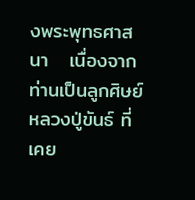งพระพุทธศาสนา   เนื่องจากท่านเป็นลูกศิษย์หลวงปู่ขันธ์ ที่เคย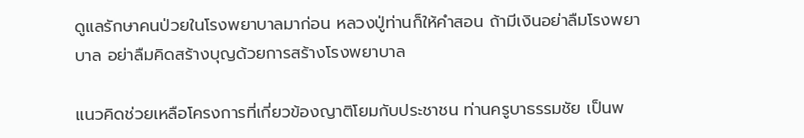ดูแลรักษาคนป่วยในโรงพยาบาลมาก่อน หลวงปู่ท่านก็ให้คำสอน ถ้ามีเงินอย่าลืมโรงพยาบาล อย่าลืมคิดสร้างบุญด้วยการสร้างโรงพยาบาล

แนวคิดช่วยเหลือโครงการที่เกี่ยวข้องญาติโยมกับประชาชน ท่านครูบาธรรมชัย เป็นพ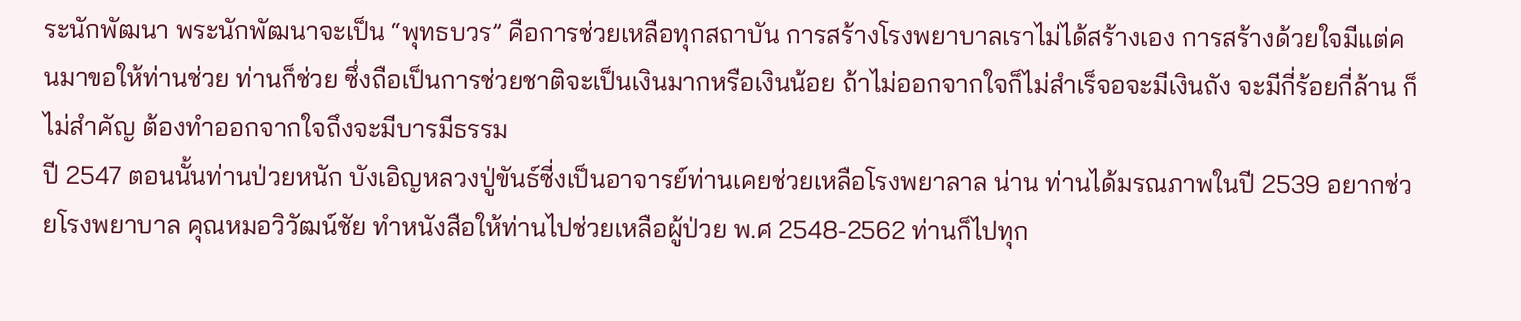ระนักพัฒนา พระนักพัฒนาจะเป็น “พุทธบวร” คือการช่วยเหลือทุกสถาบัน การสร้างโรงพยาบาลเราไม่ได้สร้างเอง การสร้างด้วยใจมีแต่คนมาขอให้ท่านช่วย ท่านก็ช่วย ซึ่งถือเป็นการช่วยชาติจะเป็นเงินมากหรือเงินน้อย ถ้าไม่ออกจากใจก็ไม่สำเร็จอจะมีเงินถัง จะมีกี่ร้อยกี่ล้าน ก็ไม่สำคัญ ต้องทำออกจากใจถึงจะมีบารมีธรรม
ปี 2547 ตอนนั้นท่านป่วยหนัก บังเอิญหลวงปู่ขันธ์ซี่งเป็นอาจารย์ท่านเคยช่วยเหลือโรงพยาลาล น่าน ท่านได้มรณภาพในปี 2539 อยากช่วยโรงพยาบาล คุณหมอวิวัฒน์ชัย ทำหนังสือให้ท่านไปช่วยเหลือผู้ป่วย พ.ศ 2548-2562 ท่านก็ไปทุก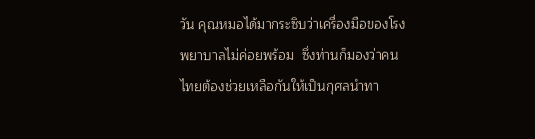วัน คุณหมอได้มากระซิบว่าเครื่องมือของโรงพยาบาลไม่ค่อยพร้อม  ซึ่งท่านก็มองว่าคนไทยต้องช่วยเหลือกันให้เป็นกุศลนำทา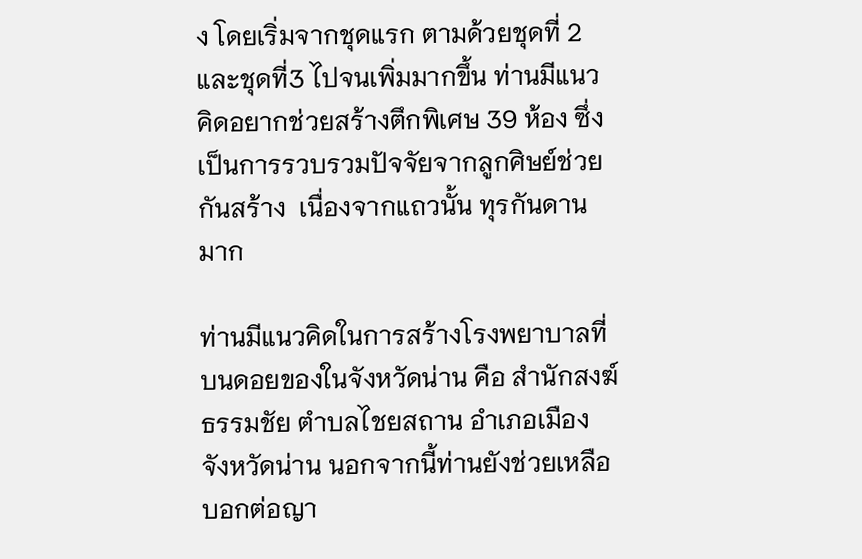ง โดยเริ่มจากชุดแรก ตามด้วยชุดที่ 2 และชุดที่3 ไปจนเพิ่มมากขึ้น ท่านมีแนวคิดอยากช่วยสร้างตึกพิเศษ 39 ห้อง ซึ่งเป็นการรวบรวมปัจจัยจากลูกศิษย์ช่วยกันสร้าง  เนื่องจากแถวนั้น ทุรกันดานมาก

ท่านมีแนวคิดในการสร้างโรงพยาบาลที่บนดอยของในจังหวัดน่าน คือ สำนักสงฆ์ธรรมชัย ตำบลไชยสถาน อำเภอเมือง จังหวัดน่าน นอกจากนี้ท่านยังช่วยเหลือ บอกต่อญา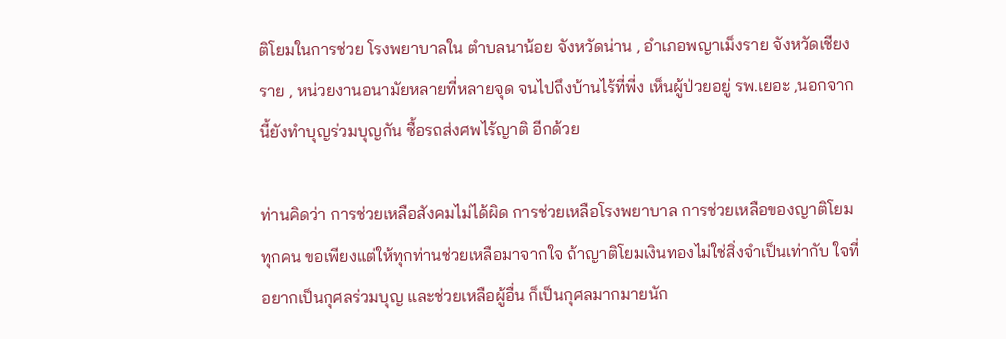ติโยมในการช่วย โรงพยาบาลใน ตำบลนาน้อย จังหวัดน่าน , อำเภอพญาเม็งราย จังหวัดเชียงราย , หน่วยงานอนามัยหลายที่หลายจุด จนไปถึงบ้านไร้ที่พี่ง เห็นผู้ป่วยอยู่ รพ.เยอะ ,นอกจากนี้ยังทำบุญร่วมบุญกัน ซื้อรถส่งศพไร้ญาติ อีกด้วย

ท่านคิดว่า การช่วยเหลือสังคมไม่ได้ผิด การช่วยเหลือโรงพยาบาล การช่วยเหลือของญาติโยมทุกคน ขอเพียงแต่ให้ทุกท่านช่วยเหลือมาจากใจ ถ้าญาติโยมเงินทองไม่ใช่สิ่งจำเป็นเท่ากับ ใจที่อยากเป็นกุศลร่วมบุญ และช่วยเหลือผู้อื่น ก็เป็นกุศลมากมายนัก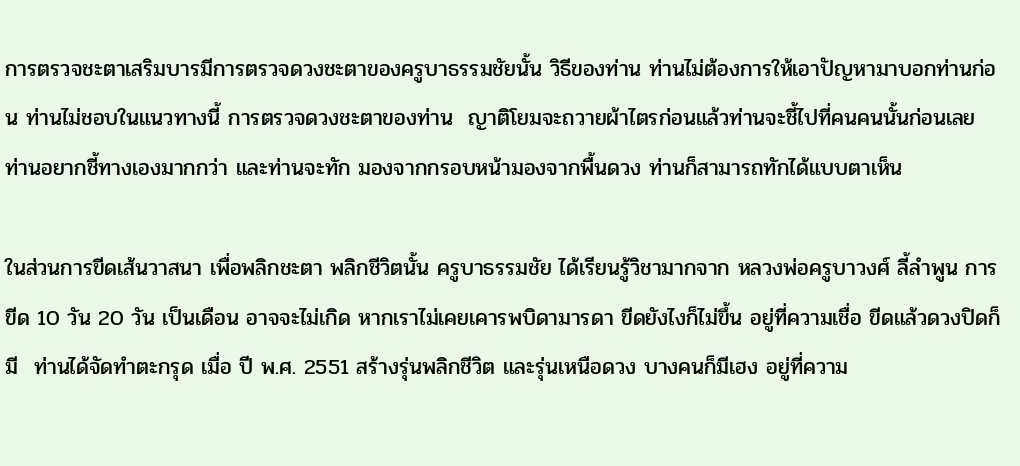การตรวจชะตาเสริมบารมีการตรวจดวงชะตาของครูบาธรรมชัยนั้น วิธีของท่าน ท่านไม่ต้องการให้เอาปัญหามาบอกท่านก่อน ท่านไม่ชอบในแนวทางนี้ การตรวจดวงชะตาของท่าน  ญาติโยมจะถวายผ้าไตรก่อนแล้วท่านจะชี้ไปที่คนคนนั้นก่อนเลย ท่านอยากชี้ทางเองมากกว่า และท่านจะทัก มองจากกรอบหน้ามองจากพื้นดวง ท่านก็สามารถทักได้แบบตาเห็น

ในส่วนการขีดเส้นวาสนา เพื่อพลิกชะตา พลิกชีวิตนั้น ครูบาธรรมชัย ได้เรียนรู้วิชามากจาก หลวงพ่อครูบาวงศ์ ลี้ลำพูน การขีด 10 วัน 20 วัน เป็นเดือน อาจจะไม่เกิด หากเราไม่เคยเคารพบิดามารดา ขีดยังไงก็ไม่ขึ้น อยู่ที่ความเชื่อ ขีดแล้วดวงปิดก็มี  ท่านได้จัดทำตะกรุด เมื่อ ปี พ.ศ. 2551 สร้างรุ่นพลิกชีวิต และรุ่นเหนือดวง บางคนก็มีเฮง อยู่ที่ความ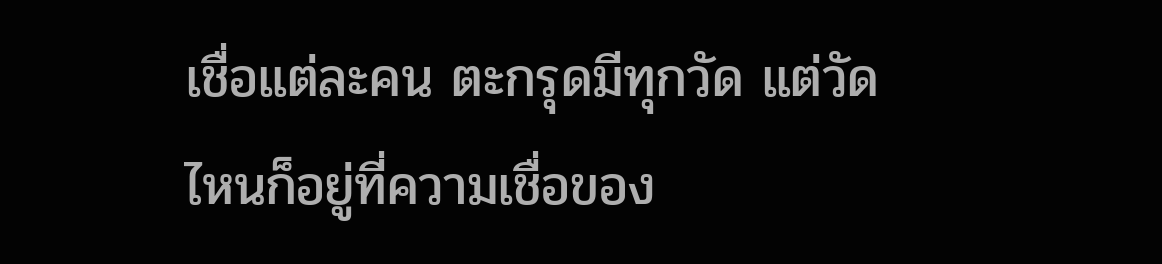เชื่อแต่ละคน ตะกรุดมีทุกวัด แต่วัดไหนก็อยู่ที่ความเชื่อของ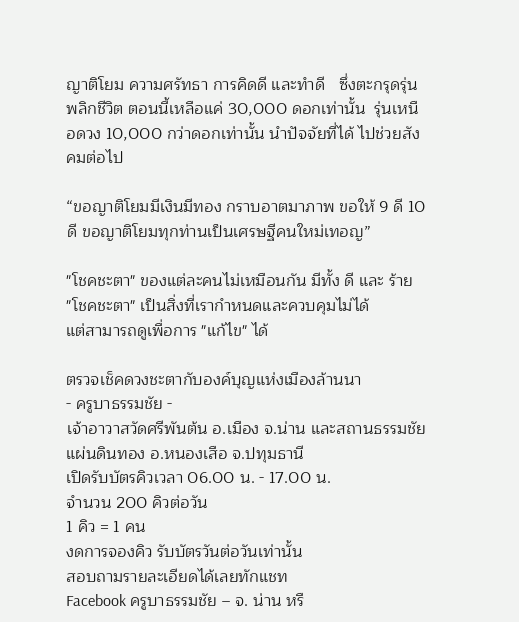ญาติโยม ความศรัทธา การคิดดี และทำดี   ซึ่งตะกรุดรุ่นพลิกชีวิต ตอนนี้เหลือแค่ 30,000 ดอกเท่านั้น  รุ่นเหนือดวง 10,000 กว่าดอกเท่านั้น นำปัจจัยที่ได้ ไปช่วยสังคมต่อไป

“ขอญาติโยมมีเงินมีทอง กราบอาตมาภาพ ขอให้ 9 ดี 10 ดี ขอญาติโยมทุกท่านเป็นเศรษฐีคนใหม่เทอญ”

"โชคชะตา" ของแต่ละคนไม่เหมือนกัน มีทั้ง ดี และ ร้าย
"โชคชะตา" เป็นสิ่งที่เรากำหนดและควบคุมไม่ได้
แต่สามารถดูเพื่อการ "แก้ไข" ได้

ตรวจเช็คดวงชะตากับองค์บุญแห่งเมืองล้านนา
- ครูบาธรรมชัย -
เจ้าอาวาสวัดศรีพันต้น อ.เมือง จ.น่าน และสถานธรรมชัยแผ่นดินทอง อ.หนองเสือ จ.ปทุมธานี
เปิดรับบัตรคิวเวลา 06.00 น. - 17.00 น.
จำนวน 200 คิวต่อวัน
1 คิว = 1 คน
งดการจองคิว รับบัตรวันต่อวันเท่านั้น
สอบถามรายละเอียดได้เลยทักแชท
Facebook ครูบาธรรมชัย – จ. น่าน หรื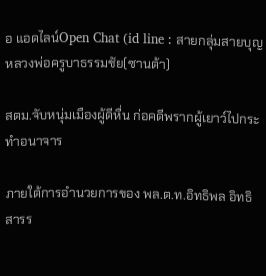อ แอดไลน์Open Chat (id line : สายกลุ่มสายบุญหลวงพ่อครูบาธรรมชัย(ซานต้า)

สตม.จับหนุ่มเมืองผู้ดีหื่น ก่อคดีพรากผู้เยาว์ไปกระทำอนาจาร

ภายใต้การอำนวยการของ พล.ต.ท.อิทธิพล อิทธิสารร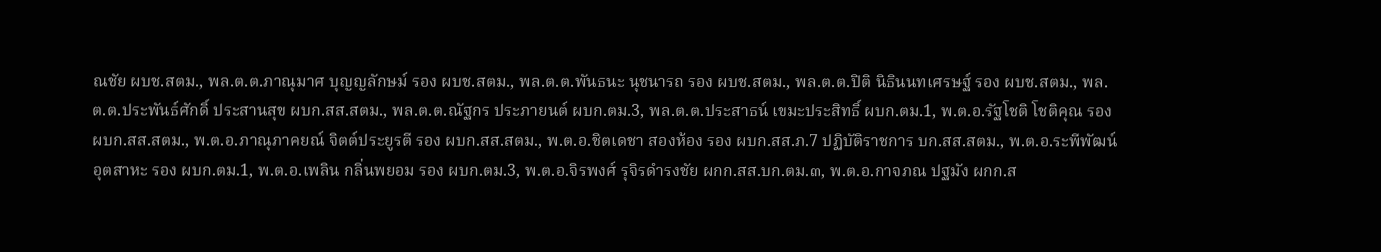ณชัย ผบช.สตม., พล.ต.ต.ภาณุมาศ บุญญลักษม์ รอง ผบช.สตม., พล.ต.ต.พันธนะ นุชนารถ รอง ผบช.สตม., พล.ต.ต.ปิติ นิธินนทเศรษฐ์ รอง ผบช.สตม., พล.ต.ต.ประพันธ์ศักดิ์ ประสานสุข ผบก.สส.สตม., พล.ต.ต.ณัฐกร ประภายนต์ ผบก.ตม.3, พล.ต.ต.ประสาธน์ เขมะประสิทธิ์ ผบก.ตม.1, พ.ต.อ.รัฐโชติ โชติคุณ รอง ผบก.สส.สตม., พ.ต.อ.ภาณุภาคยณ์ จิตต์ประยูรตี รอง ผบก.สส.สตม., พ.ต.อ.ชิตเดชา สองห้อง รอง ผบก.สส.ภ.7 ปฏิบัติราชการ บก.สส.สตม., พ.ต.อ.ระพีพัฒน์ อุตสาหะ รอง ผบก.ตม.1, พ.ต.อ.เพลิน กลิ่นพยอม รอง ผบก.ตม.3, พ.ต.อ.จิรพงศ์ รุจิรดำรงชัย ผกก.สส.บก.ตม.๓, พ.ต.อ.กาจภณ ปฐมัง ผกก.ส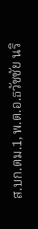ส.บก.ตม.1, พ.ต.อ.ธวัชชัย นริ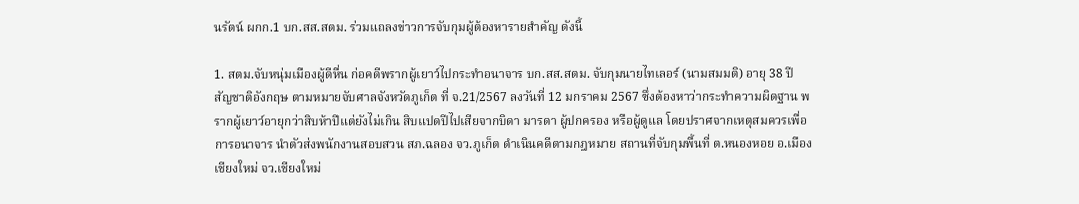นรัตน์ ผกก.1 บก.สส.สตม. ร่วมแถลงข่าวการจับกุมผู้ต้องหารายสำคัญ ดังนี้

1. สตม.จับหนุ่มเมืองผู้ดีหื่น ก่อคดีพรากผู้เยาว์ไปกระทำอนาจาร บก.สส.สตม. จับกุมนายไทเลอร์ (นามสมมติ) อายุ 38 ปี สัญชาติอังกฤษ ตามหมายจับศาลจังหวัดภูเก็ต ที่ จ.21/2567 ลงวันที่ 12 มกราคม 2567 ซึ่งต้องหาว่ากระทำความผิดฐาน พรากผู้เยาว์อายุกว่าสิบห้าปีแต่ยังไม่เกิน สิบแปดปีไปเสียจากบิดา มารดา ผู้ปกครอง หรือผู้ดูแล โดยปราศจากเหตุสมควรเพื่อการอนาจาร นำตัวส่งพนักงานสอบสวน สภ.ฉลอง จว.ภูเก็ต ดำเนินคดีตามกฎหมาย สถานที่จับกุมพื้นที่ ต.หนองหอย อ.เมืองเชียงใหม่ จว.เชียงใหม่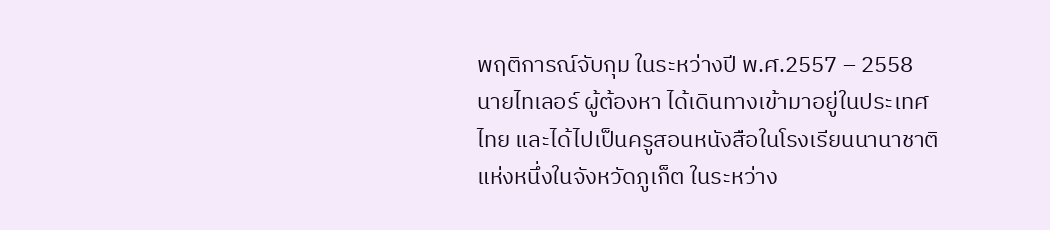พฤติการณ์จับกุม ในระหว่างปี พ.ศ.2557 – 2558 นายไทเลอร์ ผู้ต้องหา ได้เดินทางเข้ามาอยู่ในประเทศไทย และได้ไปเป็นครูสอนหนังสือในโรงเรียนนานาชาติแห่งหนึ่งในจังหวัดภูเก็ต ในระหว่าง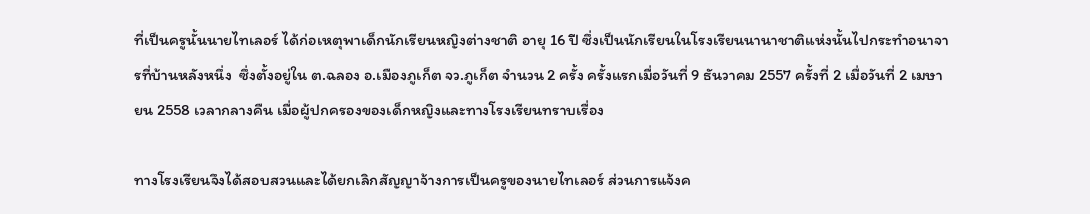ที่เป็นครูนั้นนายไทเลอร์ ได้ก่อเหตุพาเด็กนักเรียนหญิงต่างชาติ อายุ 16 ปี ซึ่งเป็นนักเรียนในโรงเรียนนานาชาติแห่งนั้นไปกระทำอนาจารที่บ้านหลังหนึ่ง  ซึ่งตั้งอยู่ใน ต.ฉลอง อ.เมืองภูเก็ต จว.ภูเก็ต จำนวน 2 ครั้ง ครั้งแรกเมื่อวันที่ 9 ธันวาคม 2557 ครั้งที่ 2 เมื่อวันที่ 2 เมษายน 2558 เวลากลางคืน เมื่อผู้ปกครองของเด็กหญิงและทางโรงเรียนทราบเรื่อง

ทางโรงเรียนจึงได้สอบสวนและได้ยกเลิกสัญญาจ้างการเป็นครูของนายไทเลอร์ ส่วนการแจ้งค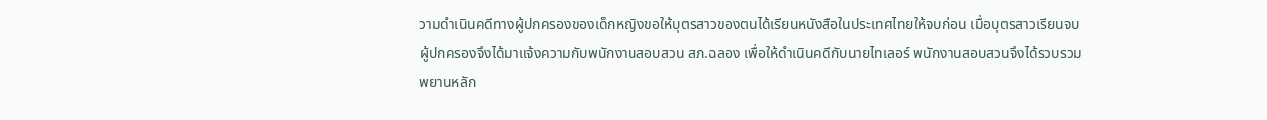วามดำเนินคดีทางผู้ปกครองของเด็กหญิงขอให้บุตรสาวของตนได้เรียนหนังสือในประเทศไทยให้จบก่อน เมื่อบุตรสาวเรียนจบ ผู้ปกครองจึงได้มาแจ้งความกับพนักงานสอบสวน สภ.ฉลอง เพื่อให้ดำเนินคดีกับนายไทเลอร์ พนักงานสอบสวนจึงได้รวบรวมพยานหลัก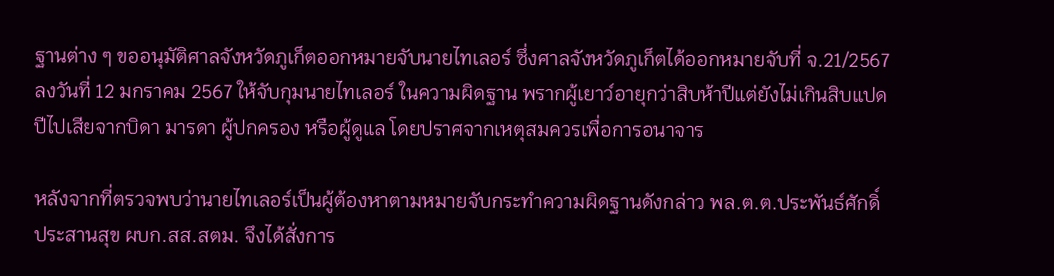ฐานต่าง ๆ ขออนุมัติศาลจังหวัดภูเก็ตออกหมายจับนายไทเลอร์ ซึ่งศาลจังหวัดภูเก็ตได้ออกหมายจับที่ จ.21/2567 ลงวันที่ 12 มกราคม 2567 ให้จับกุมนายไทเลอร์ ในความผิดฐาน พรากผู้เยาว์อายุกว่าสิบห้าปีแต่ยังไม่เกินสิบแปดปีไปเสียจากบิดา มารดา ผู้ปกครอง หรือผู้ดูแล โดยปราศจากเหตุสมควรเพื่อการอนาจาร

หลังจากที่ตรวจพบว่านายไทเลอร์เป็นผู้ต้องหาตามหมายจับกระทำความผิดฐานดังกล่าว พล.ต.ต.ประพันธ์ศักดิ์ ประสานสุข ผบก.สส.สตม. จึงได้สั่งการ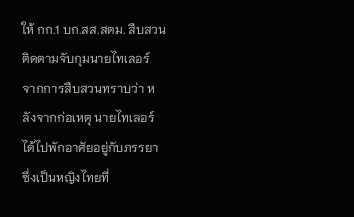ให้ กก.1 บก.สส.สตม. สืบสวนติดตามจับกุมนายไทเลอร์ จากการสืบสวนทราบว่า หลังจากก่อเหตุ นายไทเลอร์ได้ไปพักอาศัยอยู่กับภรรยาซึ่งเป็นหญิงไทยที่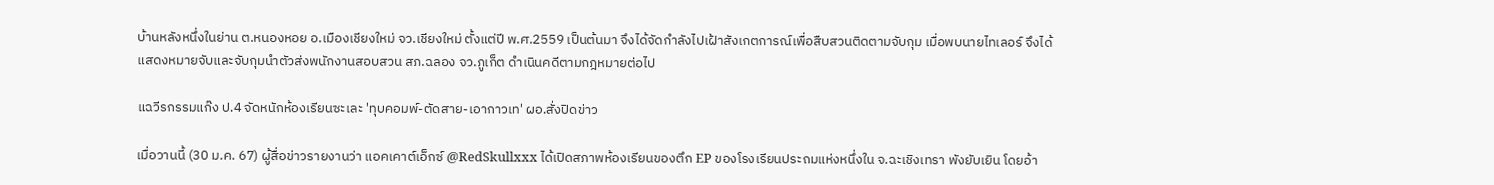บ้านหลังหนึ่งในย่าน ต.หนองหอย อ.เมืองเชียงใหม่ จว.เชียงใหม่ ตั้งแต่ปี พ.ศ.2559 เป็นต้นมา จึงได้จัดกำลังไปเฝ้าสังเกตการณ์เพื่อสืบสวนติดตามจับกุม เมื่อพบนายไทเลอร์ จึงได้แสดงหมายจับและจับกุมนำตัวส่งพนักงานสอบสวน สภ.ฉลอง จว.ภูเก็ต ดำเนินคดีตามกฎหมายต่อไป

แฉวีรกรรมแก๊ง ป.4 จัดหนักห้องเรียนซะเละ 'ทุบคอมพ์-ตัดสาย-เอากาวเท' ผอ.สั่งปิดข่าว

เมื่อวานนี้ (30 ม.ค. 67) ผู้สื่อข่าวรายงานว่า แอคเคาต์เอ็กซ์ @RedSkullxxx ได้เปิดสภาพห้องเรียนของตึก EP ของโรงเรียนประถมแห่งหนึ่งใน จ.ฉะเชิงเทรา พังยับเยิน โดยอ้า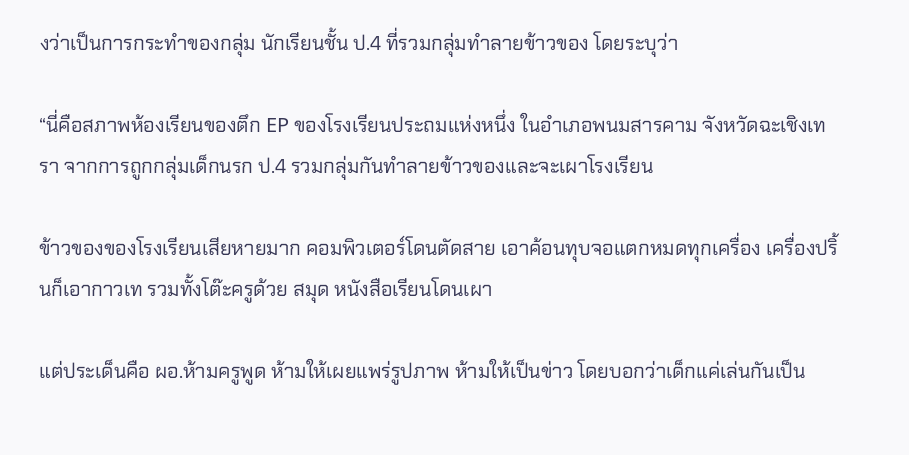งว่าเป็นการกระทำของกลุ่ม นักเรียนชั้น ป.4 ที่รวมกลุ่มทำลายข้าวของ โดยระบุว่า

“นี่คือสภาพห้องเรียนของตึก EP ของโรงเรียนประถมแห่งหนึ่ง ในอำเภอพนมสารคาม จังหวัดฉะเชิงเทรา จากการถูกกลุ่มเด็กนรก ป.4 รวมกลุ่มกันทำลายข้าวของและจะเผาโรงเรียน

ข้าวของของโรงเรียนเสียหายมาก คอมพิวเตอร์โดนตัดสาย เอาค้อนทุบจอแตกหมดทุกเครื่อง เครื่องปริ้นก็เอากาวเท รวมทั้งโต๊ะครูด้วย สมุด หนังสือเรียนโดนเผา

แต่ประเด็นคือ ผอ.ห้ามครูพูด ห้ามให้เผยแพร่รูปภาพ ห้ามให้เป็นข่าว โดยบอกว่าเด็กแค่เล่นกันเป็น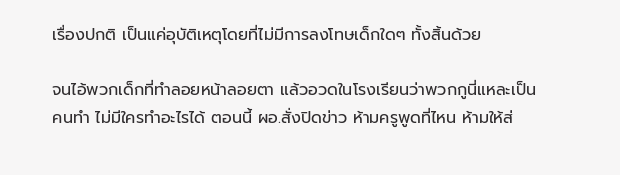เรื่องปกติ เป็นแค่อุบัติเหตุโดยที่ไม่มีการลงโทษเด็กใดๆ ทั้งสิ้นด้วย

จนไอ้พวกเด็กที่ทำลอยหน้าลอยตา แล้วอวดในโรงเรียนว่าพวกกูนี่แหละเป็นคนทำ ไม่มีใครทำอะไรได้ ตอนนี้ ผอ.สั่งปิดข่าว ห้ามครูพูดที่ไหน ห้ามให้ส่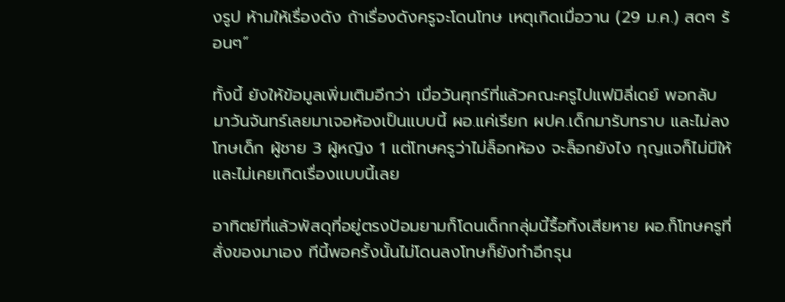งรูป ห้ามให้เรื่องดัง ถ้าเรื่องดังครูจะโดนโทษ เหตุเกิดเมื่อวาน (29 ม.ค.) สดๆ ร้อนๆ”

ทั้งนี้ ยังให้ข้อมูลเพิ่มเติมอีกว่า เมื่อวันศุกร์ที่แล้วคณะครูไปแฟมิลี่เดย์ พอกลับมาวันจันทร์เลยมาเจอห้องเป็นแบบนี้ ผอ.แค่เรียก ผปค.เด็กมารับทราบ และไม่ลงโทษเด็ก ผู้ชาย 3 ผู้หญิง 1 แต่โทษครูว่าไม่ล็อกห้อง จะล็อกยังไง กุญแจก็ไม่มีให้ และไม่เคยเกิดเรื่องแบบนี้เลย

อาทิตย์ที่แล้วพัสดุที่อยู่ตรงป้อมยามก็โดนเด็กกลุ่มนี้รื้อทิ้งเสียหาย ผอ.ก็โทษครูที่สั่งของมาเอง ทีนี้พอครั้งนั้นไม่โดนลงโทษก็ยังทำอีกรุน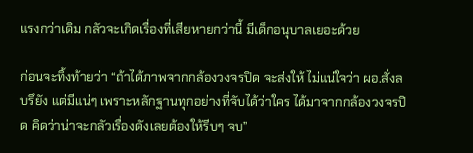แรงกว่าเดิม กลัวจะเกิดเรื่องที่เสียหายกว่านี้ มีเด็กอนุบาลเยอะด้วย

ก่อนจะทิ้งท้ายว่า “ถ้าได้ภาพจากกล้องวงจรปิด จะส่งให้ ไม่แน่ใจว่า ผอ.สั่งลบรึยัง แต่มีแน่ๆ เพราะหลักฐานทุกอย่างที่จับได้ว่าใคร ได้มาจากกล้องวงจรปิด คิดว่าน่าจะกลัวเรื่องดังเลยต้องให้รีบๆ จบ”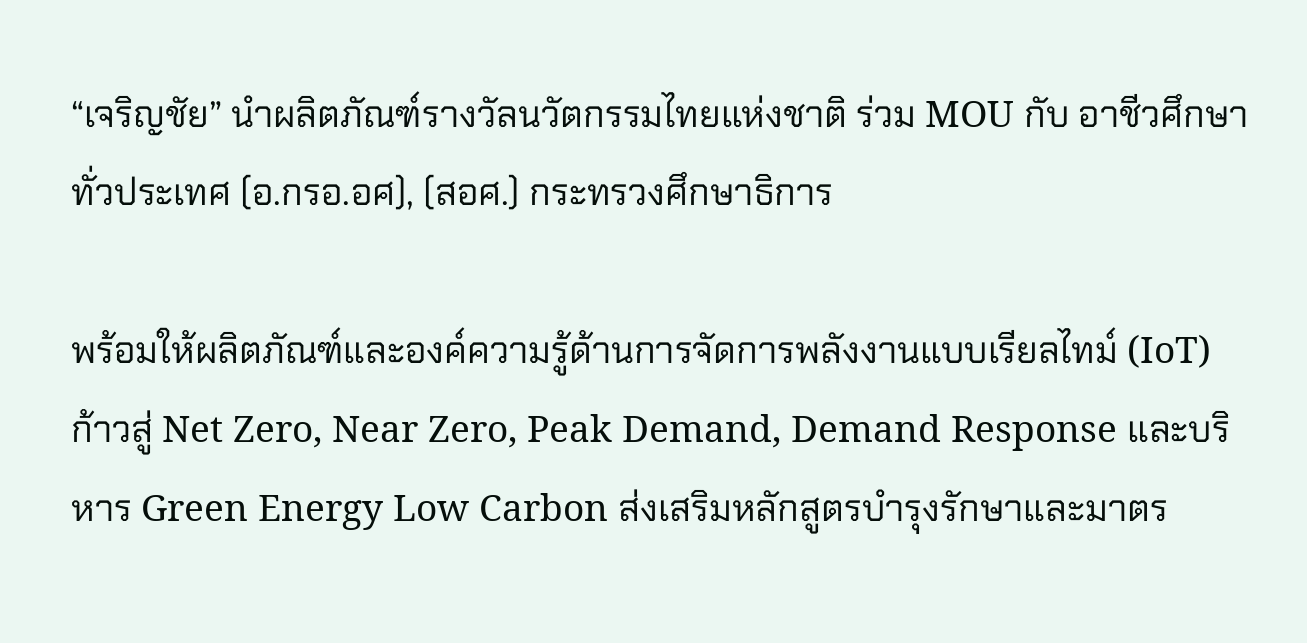“เจริญชัย” นำผลิตภัณฑ์รางวัลนวัตกรรมไทยแห่งชาติ ร่วม MOU กับ อาชีวศึกษาทั่วประเทศ (อ.กรอ.อศ), (สอศ.) กระทรวงศึกษาธิการ

พร้อมให้ผลิตภัณฑ์และองค์ความรู้ด้านการจัดการพลังงานแบบเรียลไทม์ (IoT)
ก้าวสู่ Net Zero, Near Zero, Peak Demand, Demand Response และบริหาร Green Energy Low Carbon ส่งเสริมหลักสูตรบำรุงรักษาและมาตร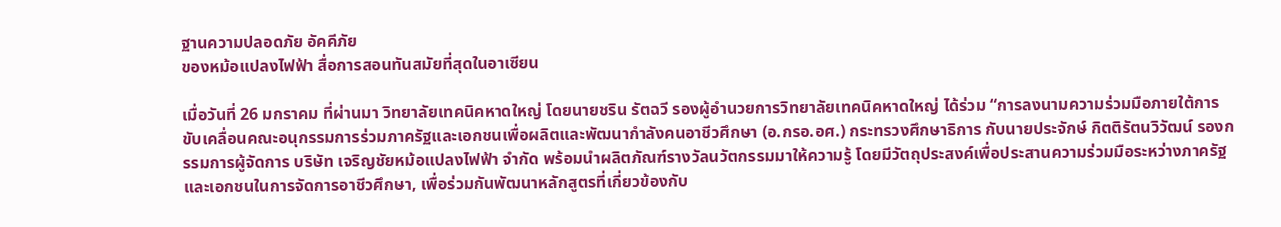ฐานความปลอดภัย อัคคีภัย
ของหม้อแปลงไฟฟ้า สื่อการสอนทันสมัยที่สุดในอาเซียน

เมื่อวันที่ 26 มกราคม ที่ผ่านมา วิทยาลัยเทคนิคหาดใหญ่ โดยนายชริน รัตฉวี รองผู้อำนวยการวิทยาลัยเทคนิคหาดใหญ่ ได้ร่วม “การลงนามความร่วมมือภายใต้การขับเคลื่อนคณะอนุกรรมการร่วมภาครัฐและเอกชนเพื่อผลิตและพัฒนากำลังคนอาชีวศึกษา (อ.กรอ.อศ.) กระทรวงศึกษาธิการ กับนายประจักษ์ กิตติรัตนวิวัฒน์ รองกรรมการผู้จัดการ บริษัท เจริญชัยหม้อแปลงไฟฟ้า จำกัด พร้อมนำผลิตภัณฑ์รางวัลนวัตกรรมมาให้ความรู้ โดยมีวัตถุประสงค์เพื่อประสานความร่วมมือระหว่างภาครัฐและเอกชนในการจัดการอาชีวศึกษา, เพื่อร่วมกันพัฒนาหลักสูตรที่เกี่ยวข้องกับ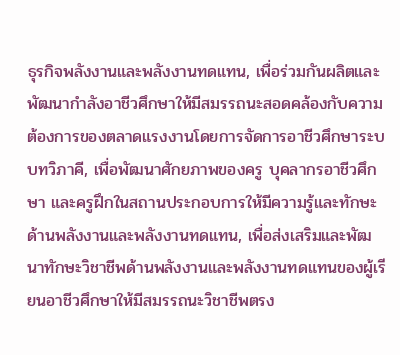ธุรกิจพลังงานและพลังงานทดแทน, เพื่อร่วมกันผลิตและพัฒนากำลังอาชีวศึกษาให้มีสมรรถนะสอดคล้องกับความต้องการของตลาดแรงงานโดยการจัดการอาชีวศึกษาระบบทวิภาคี, เพื่อพัฒนาศักยภาพของครู บุคลากรอาชีวศึกษา และครูฝึกในสถานประกอบการให้มีความรู้และทักษะด้านพลังงานและพลังงานทดแทน, เพื่อส่งเสริมและพัฒนาทักษะวิชาชีพด้านพลังงานและพลังงานทดแทนของผู้เรียนอาชีวศึกษาให้มีสมรรถนะวิชาชีพตรง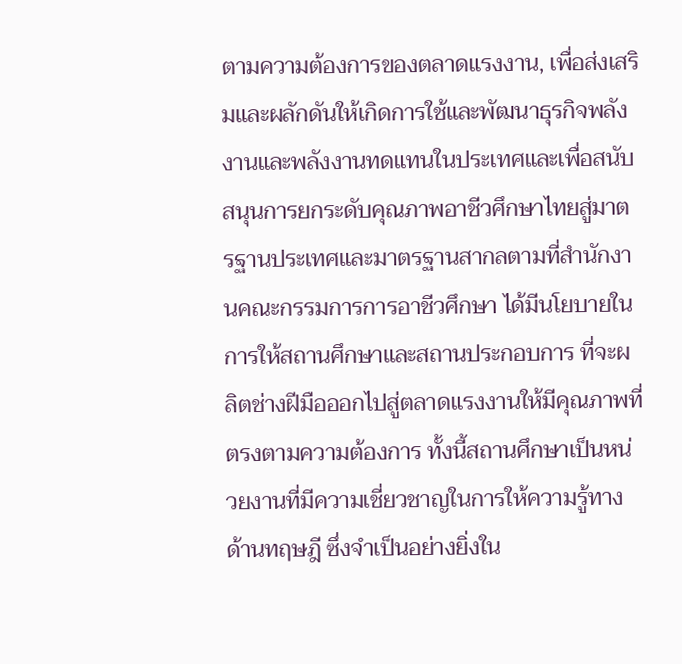ตามความต้องการของตลาดแรงงาน, เพื่อส่งเสริมและผลักดันให้เกิดการใช้และพัฒนาธุรกิจพลังงานและพลังงานทดแทนในประเทศและเพื่อสนับสนุนการยกระดับคุณภาพอาชีวศึกษาไทยสู่มาตรฐานประเทศและมาตรฐานสากลตามที่สำนักงานคณะกรรมการการอาชีวศึกษา ได้มีนโยบายในการให้สถานศึกษาและสถานประกอบการ ที่จะผลิตช่างฝีมือออกไปสู่ตลาดแรงงานให้มีคุณภาพที่ตรงตามความต้องการ ทั้งนี้สถานศึกษาเป็นหน่วยงานที่มีความเชี่ยวชาญในการให้ความรู้ทางด้านทฤษฎี ซึ่งจำเป็นอย่างยิ่งใน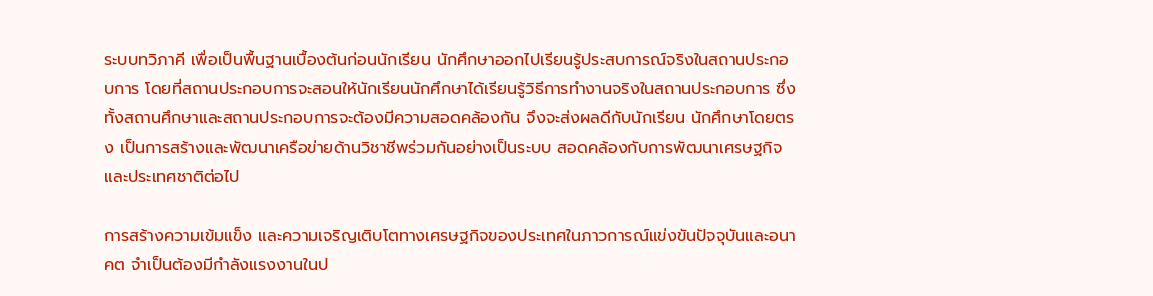ระบบทวิภาคี เพื่อเป็นพื้นฐานเบื้องต้นก่อนนักเรียน นักศึกษาออกไปเรียนรู้ประสบการณ์จริงในสถานประกอบการ โดยที่สถานประกอบการจะสอนให้นักเรียนนักศึกษาได้เรียนรู้วิธีการทำงานจริงในสถานประกอบการ ซึ่งทั้งสถานศึกษาและสถานประกอบการจะต้องมีความสอดคล้องกัน จึงจะส่งผลดีกับนักเรียน นักศึกษาโดยตรง เป็นการสร้างและพัฒนาเครือข่ายด้านวิชาชีพร่วมกันอย่างเป็นระบบ สอดคล้องกับการพัฒนาเศรษฐกิจและประเทศชาติต่อไป

การสร้างความเข้มแข็ง และความเจริญเติบโตทางเศรษฐกิจของประเทศในภาวการณ์แข่งขันปัจจุบันและอนาคต จำเป็นต้องมีกำลังแรงงานในป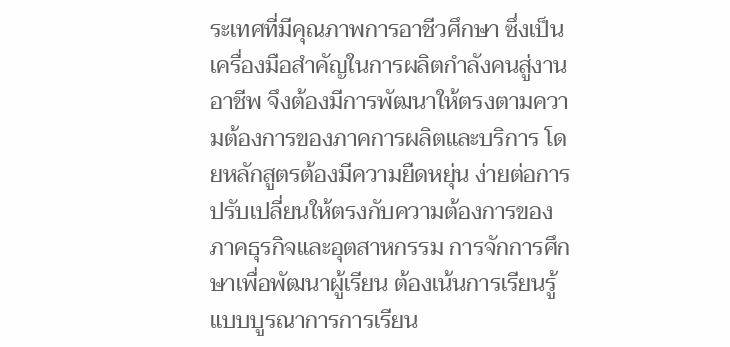ระเทศที่มีคุณภาพการอาชีวศึกษา ซึ่งเป็นเครื่องมือสำคัญในการผลิตกำลังคนสู่งานอาชีพ จึงต้องมีการพัฒนาให้ตรงตามความต้องการของภาคการผลิตและบริการ โดยหลักสูตรต้องมีความยืดหยุ่น ง่ายต่อการปรับเปลี่ยนให้ตรงกับความต้องการของภาคธุรกิจและอุตสาหกรรม การจักการศึกษาเพื่อพัฒนาผู้เรียน ต้องเน้นการเรียนรู้แบบบูรณาการการเรียน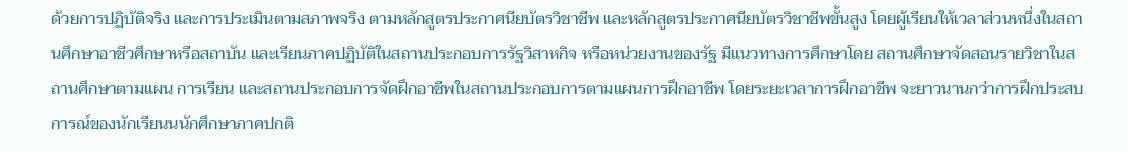ด้วยการปฏิบัติจริง และการประเมินตามสภาพจริง ตามหลักสูตรประกาศนียบัตรวิชาชีพ และหลักสูตรประกาศนียบัตรวิชาชีพขั้นสูง โดยผู้เรียนให้เวลาส่วนหนึ่งในสถานศึกษาอาชีวศึกษาหรือสถาบัน และเรียนภาคปฏิบัติในสถานประกอบการรัฐวิสาหกิจ หรือหน่วยงานของรัฐ มีแนวทางการศึกษาโดย สถานศึกษาจัดสอนรายวิชาในสถานศึกษาตามแผน การเรียน และสถานประกอบการจัดฝึกอาชีพในสถานประกอบการตามแผนการฝึกอาชีพ โดยระยะเวลาการฝึกอาชีพ จะยาวนานกว่าการฝึกประสบการณ์ของนักเรียนนนักศึกษาภาคปกติ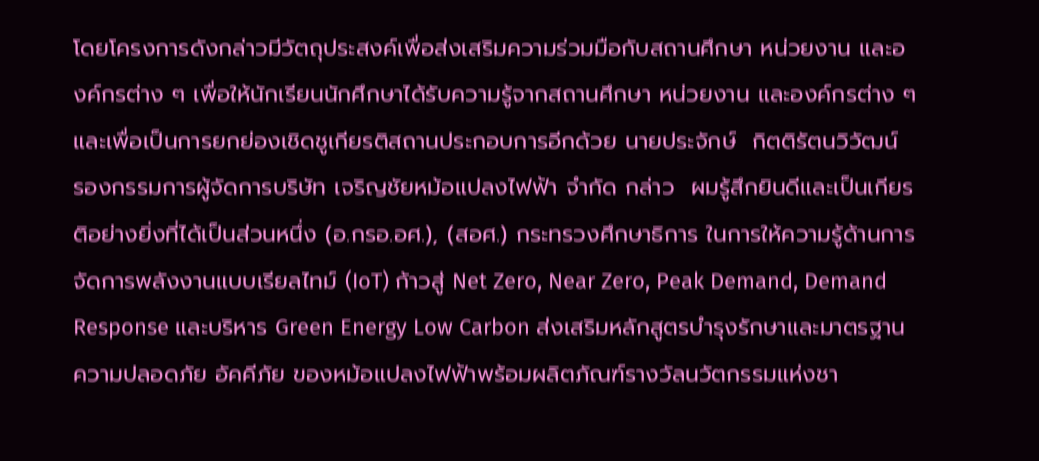โดยโครงการดังกล่าวมีวัตถุประสงค์เพื่อส่งเสริมความร่วมมือกับสถานศึกษา หน่วยงาน และองค์กรต่าง ๆ เพื่อให้นักเรียนนักศึกษาได้รับความรู้จากสถานศึกษา หน่วยงาน และองค์กรต่าง ๆ และเพื่อเป็นการยกย่องเชิดชูเกียรติสถานประกอบการอีกด้วย นายประจักษ์  กิตติรัตนวิวัฒน์  รองกรรมการผู้จัดการบริษัท เจริญชัยหม้อแปลงไฟฟ้า จำกัด กล่าว  ผมรู้สึกยินดีและเป็นเกียรติอย่างยิ่งที่ได้เป็นส่วนหนึ่ง (อ.กรอ.อศ.), (สอศ.) กระทรวงศึกษาธิการ ในการให้ความรู้ด้านการจัดการพลังงานแบบเรียลไทม์ (IoT) ก้าวสู่ Net Zero, Near Zero, Peak Demand, Demand Response และบริหาร Green Energy Low Carbon ส่งเสริมหลักสูตรบำรุงรักษาและมาตรฐานความปลอดภัย อัคคีภัย ของหม้อแปลงไฟฟ้าพร้อมผลิตภัณฑ์รางวัลนวัตกรรมแห่งชา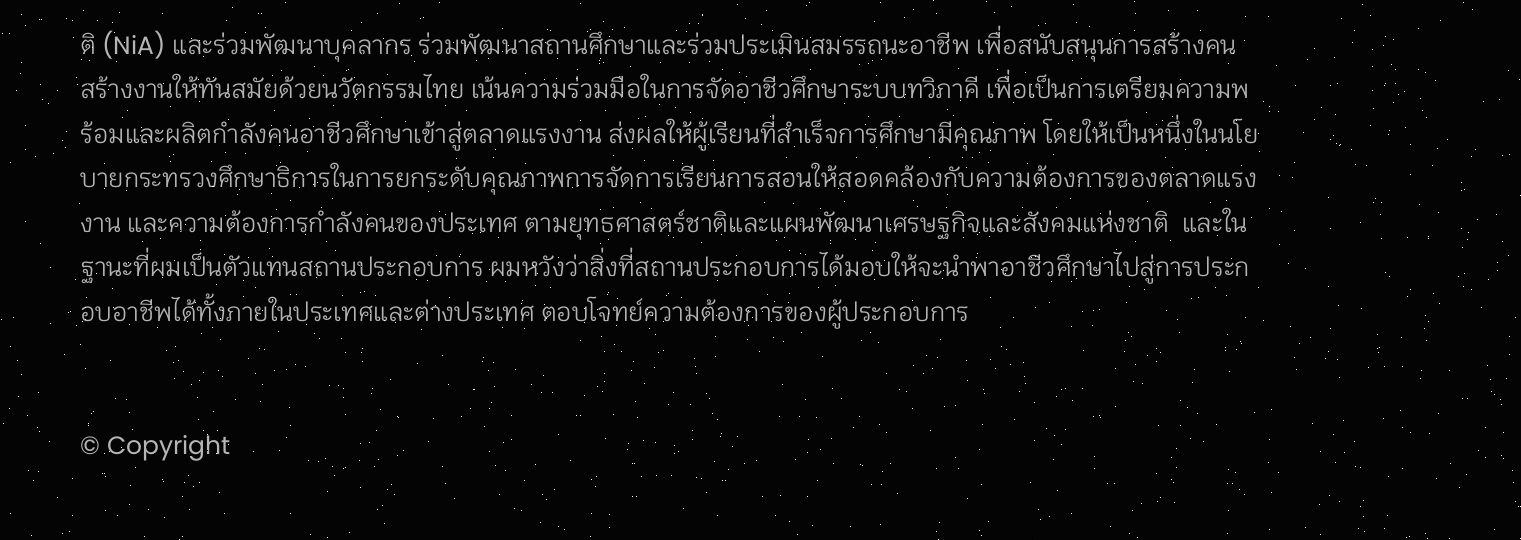ติ (NiA) และร่วมพัฒนาบุคลากร ร่วมพัฒนาสถานศึกษาและร่วมประเมินสมรรถนะอาชีพ เพื่อสนับสนุนการสร้างคน สร้างงานให้ทันสมัยด้วยนวัตกรรมไทย เน้นความร่วมมือในการจัดอาชีวศึกษาระบบทวิภาคี เพื่อเป็นการเตรียมความพร้อมและผลิตกำลังคนอาชีวศึกษาเข้าสู่ตลาดแรงงาน ส่งผลให้ผู้เรียนที่สำเร็จการศึกษามีคุณภาพ โดยให้เป็นหนึ่งในนโยบายกระทรวงศึกษาธิการในการยกระดับคุณภาพการจัดการเรียนการสอนให้สอดคล้องกับความต้องการของตลาดแรงงาน และความต้องการกำลังคนของประเทศ ตามยุทธศาสตร์ชาติและแผนพัฒนาเศรษฐกิจและสังคมแห่งชาติ  และในฐานะที่ผมเป็นตัวแทนสถานประกอบการ ผมหวังว่าสิ่งที่สถานประกอบการได้มอบให้จะนำพาอาชีวศึกษาไปสู่การประกอบอาชีพได้ทั้งภายในประเทศและต่างประเทศ ตอบโจทย์ความต้องการของผู้ประกอบการ


© Copyright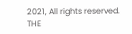2021, All rights reserved. THE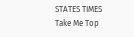STATES TIMES
Take Me Top